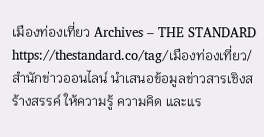เมืองท่องเที่ยว Archives – THE STANDARD https://thestandard.co/tag/เมืองท่องเที่ยว/ สำนักข่าวออนไลน์ นำเสนอข้อมูลข่าวสารเชิงสร้างสรรค์ ให้ความรู้ ความคิด และแร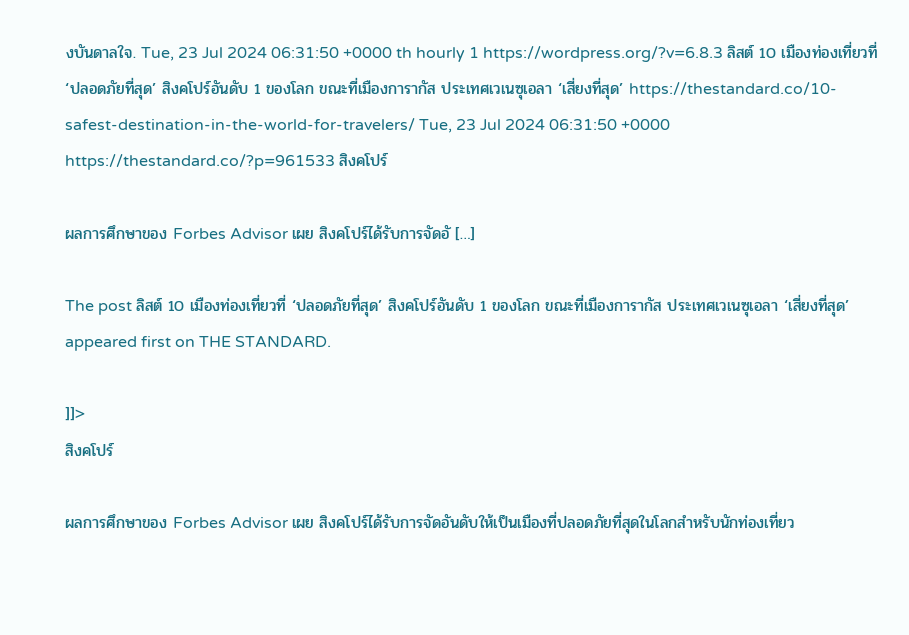งบันดาลใจ. Tue, 23 Jul 2024 06:31:50 +0000 th hourly 1 https://wordpress.org/?v=6.8.3 ลิสต์ 10 เมืองท่องเที่ยวที่ ‘ปลอดภัยที่สุด’ สิงคโปร์อันดับ 1 ของโลก ขณะที่เมืองการากัส ประเทศเวเนซุเอลา ‘เสี่ยงที่สุด’ https://thestandard.co/10-safest-destination-in-the-world-for-travelers/ Tue, 23 Jul 2024 06:31:50 +0000 https://thestandard.co/?p=961533 สิงคโปร์

ผลการศึกษาของ Forbes Advisor เผย สิงคโปร์ได้รับการจัดอั […]

The post ลิสต์ 10 เมืองท่องเที่ยวที่ ‘ปลอดภัยที่สุด’ สิงคโปร์อันดับ 1 ของโลก ขณะที่เมืองการากัส ประเทศเวเนซุเอลา ‘เสี่ยงที่สุด’ appeared first on THE STANDARD.

]]>
สิงคโปร์

ผลการศึกษาของ Forbes Advisor เผย สิงคโปร์ได้รับการจัดอันดับให้เป็นเมืองที่ปลอดภัยที่สุดในโลกสำหรับนักท่องเที่ยว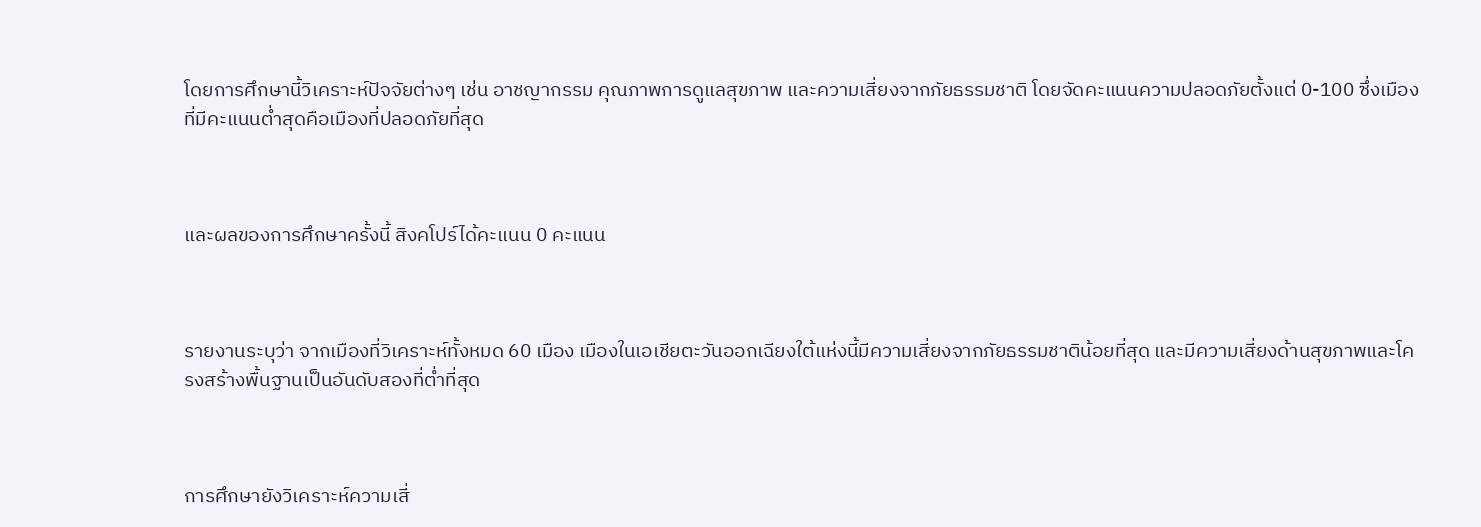โดยการศึกษานี้วิเคราะห์ปัจจัยต่างๆ เช่น อาชญากรรม คุณภาพการดูแลสุขภาพ และความเสี่ยงจากภัยธรรมชาติ โดยจัดคะแนนความปลอดภัยตั้งแต่ 0-100 ซึ่งเมืองที่มีคะแนนต่ำสุดคือเมืองที่ปลอดภัยที่สุด



และผลของการศึกษาครั้งนี้ สิงคโปร์ได้คะแนน 0 คะแนน



รายงานระบุว่า จากเมืองที่วิเคราะห์ทั้งหมด 60 เมือง เมืองในเอเชียตะวันออกเฉียงใต้แห่งนี้มีความเสี่ยงจากภัยธรรมชาติน้อยที่สุด และมีความเสี่ยงด้านสุขภาพและโครงสร้างพื้นฐานเป็นอันดับสองที่ต่ำที่สุด



การศึกษายังวิเคราะห์ความเสี่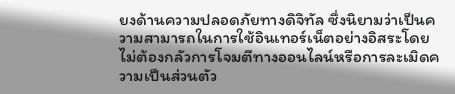ยงด้านความปลอดภัยทางดิจิทัล ซึ่งนิยามว่าเป็นความสามารถในการใช้อินเทอร์เน็ตอย่างอิสระโดยไม่ต้องกลัวการโจมตีทางออนไลน์หรือการละเมิดความเป็นส่วนตัว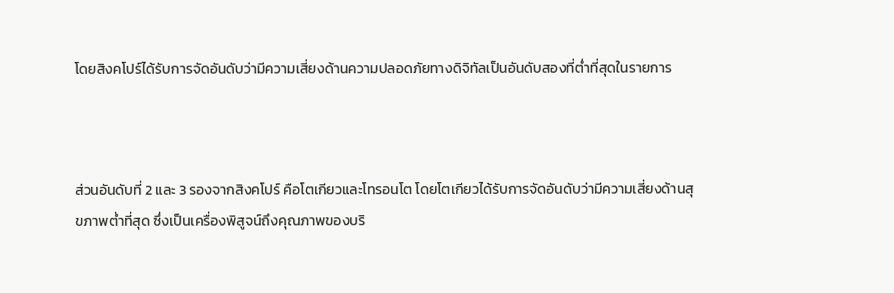โดยสิงคโปร์ได้รับการจัดอันดับว่ามีความเสี่ยงด้านความปลอดภัยทางดิจิทัลเป็นอันดับสองที่ต่ำที่สุดในรายการ



ส่วนอันดับที่ 2 และ 3 รองจากสิงคโปร์ คือโตเกียวและโทรอนโต โดยโตเกียวได้รับการจัดอันดับว่ามีความเสี่ยงด้านสุขภาพต่ำที่สุด ซึ่งเป็นเครื่องพิสูจน์ถึงคุณภาพของบริ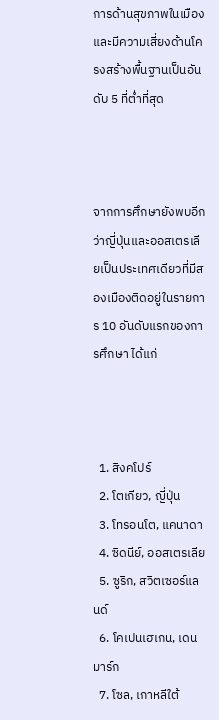การด้านสุขภาพในเมือง และมีความเสี่ยงด้านโครงสร้างพื้นฐานเป็นอันดับ 5 ที่ต่ำที่สุด



จากการศึกษายังพบอีกว่าญี่ปุ่นและออสเตรเลียเป็นประเทศเดียวที่มีสองเมืองติดอยู่ในรายการ 10 อันดับแรกของการศึกษา ได้แก่



  1. สิงคโปร์
  2. โตเกียว, ญี่ปุ่น
  3. โทรอนโต, แคนาดา
  4. ซิดนีย์, ออสเตรเลีย
  5. ซูริก, สวิตเซอร์แลนด์
  6. โคเปนเฮเกน, เดนมาร์ก
  7. โซล, เกาหลีใต้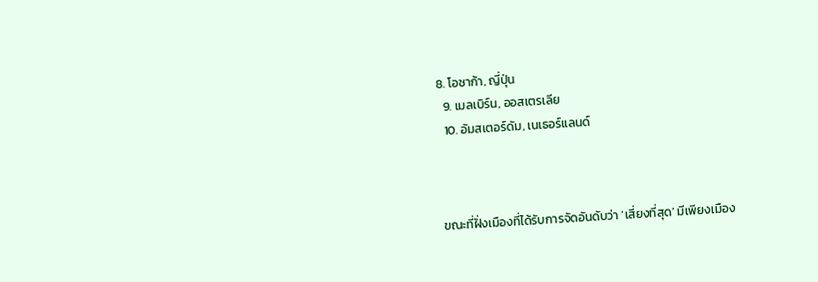8. โอซาก้า, ญี่ปุ่น
  9. เมลเบิร์น, ออสเตรเลีย
  10. อัมสเตอร์ดัม, เนเธอร์แลนด์



ขณะที่ฝั่งเมืองที่ได้รับการจัดอันดับว่า ‘เสี่ยงที่สุด’ มีเพียงเมือง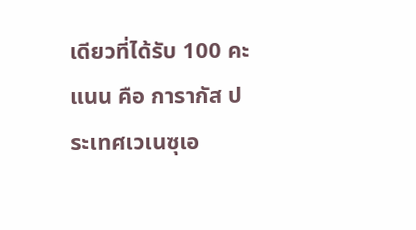เดียวที่ได้รับ 100 คะแนน คือ การากัส ประเทศเวเนซุเอ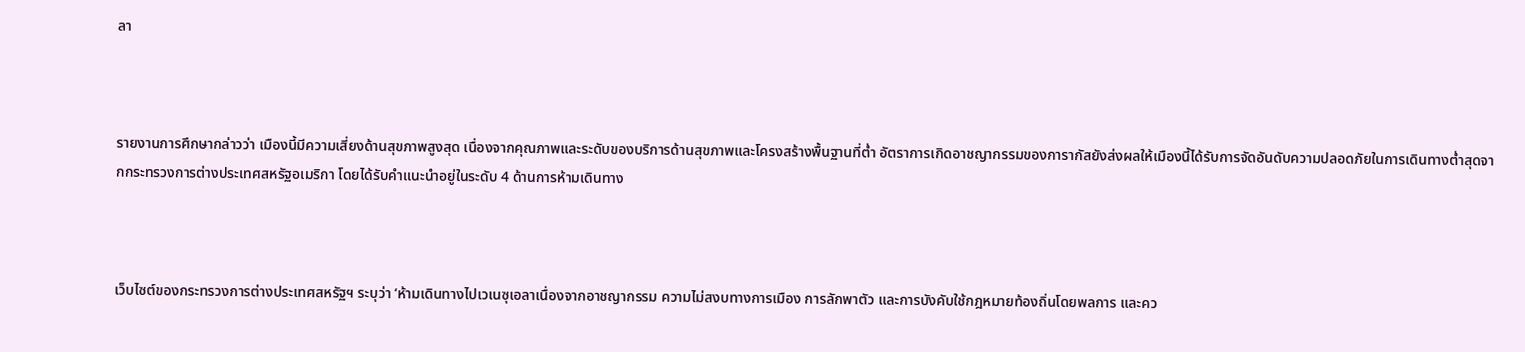ลา



รายงานการศึกษากล่าวว่า เมืองนี้มีความเสี่ยงด้านสุขภาพสูงสุด เนื่องจากคุณภาพและระดับของบริการด้านสุขภาพและโครงสร้างพื้นฐานที่ต่ำ อัตราการเกิดอาชญากรรมของการากัสยังส่งผลให้เมืองนี้ได้รับการจัดอันดับความปลอดภัยในการเดินทางต่ำสุดจากกระทรวงการต่างประเทศสหรัฐอเมริกา โดยได้รับคำแนะนำอยู่ในระดับ 4 ด้านการห้ามเดินทาง



เว็บไซต์ของกระทรวงการต่างประเทศสหรัฐฯ ระบุว่า ‘ห้ามเดินทางไปเวเนซุเอลาเนื่องจากอาชญากรรม ความไม่สงบทางการเมือง การลักพาตัว และการบังคับใช้กฎหมายท้องถิ่นโดยพลการ และคว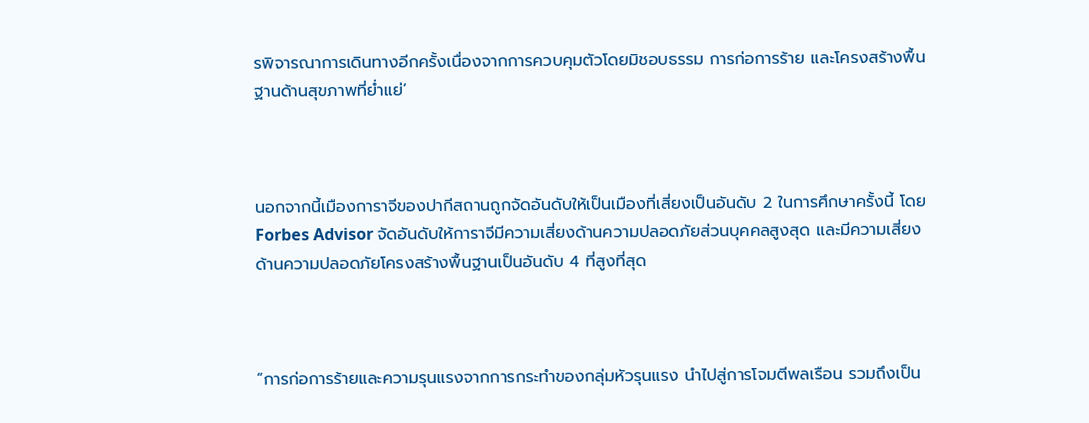รพิจารณาการเดินทางอีกครั้งเนื่องจากการควบคุมตัวโดยมิชอบธรรม การก่อการร้าย และโครงสร้างพื้นฐานด้านสุขภาพที่ย่ำแย่’



นอกจากนี้เมืองการาจีของปากีสถานถูกจัดอันดับให้เป็นเมืองที่เสี่ยงเป็นอันดับ 2 ในการศึกษาครั้งนี้ โดย Forbes Advisor จัดอันดับให้การาจีมีความเสี่ยงด้านความปลอดภัยส่วนบุคคลสูงสุด และมีความเสี่ยงด้านความปลอดภัยโครงสร้างพื้นฐานเป็นอันดับ 4 ที่สูงที่สุด



“การก่อการร้ายและความรุนแรงจากการกระทำของกลุ่มหัวรุนแรง นำไปสู่การโจมตีพลเรือน รวมถึงเป็น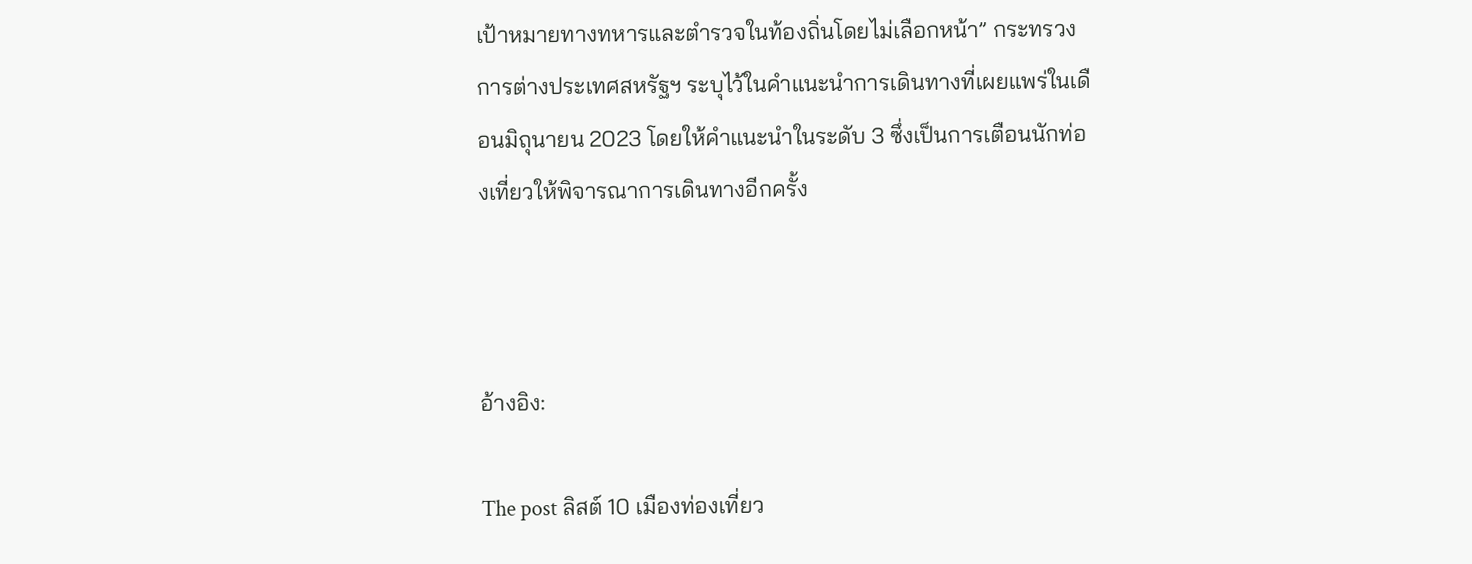เป้าหมายทางทหารและตำรวจในท้องถิ่นโดยไม่เลือกหน้า” กระทรวงการต่างประเทศสหรัฐฯ ระบุไว้ในคำแนะนำการเดินทางที่เผยแพร่ในเดือนมิถุนายน 2023 โดยให้คำแนะนำในระดับ 3 ซึ่งเป็นการเตือนนักท่องเที่ยวให้พิจารณาการเดินทางอีกครั้ง



อ้างอิง:

The post ลิสต์ 10 เมืองท่องเที่ยว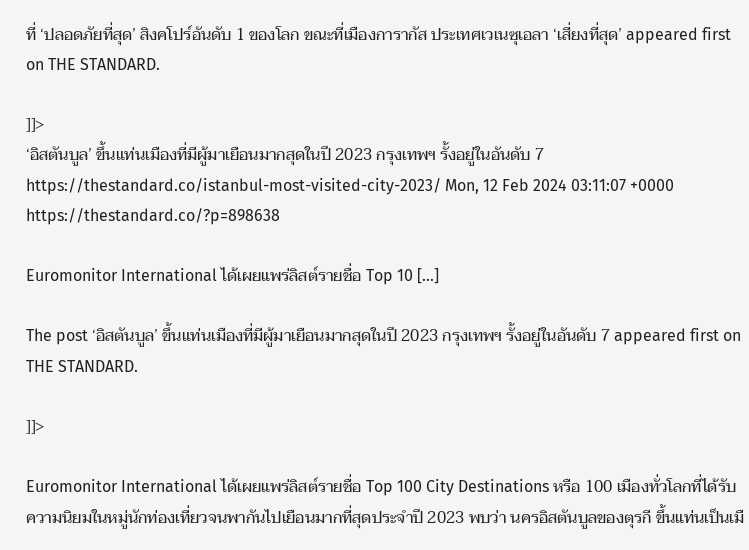ที่ ‘ปลอดภัยที่สุด’ สิงคโปร์อันดับ 1 ของโลก ขณะที่เมืองการากัส ประเทศเวเนซุเอลา ‘เสี่ยงที่สุด’ appeared first on THE STANDARD.

]]>
‘อิสตันบูล’ ขึ้นแท่นเมืองที่มีผู้มาเยือนมากสุดในปี 2023 กรุงเทพฯ รั้งอยู่ในอันดับ 7 https://thestandard.co/istanbul-most-visited-city-2023/ Mon, 12 Feb 2024 03:11:07 +0000 https://thestandard.co/?p=898638

Euromonitor International ได้เผยแพร่ลิสต์รายชื่อ Top 10 […]

The post ‘อิสตันบูล’ ขึ้นแท่นเมืองที่มีผู้มาเยือนมากสุดในปี 2023 กรุงเทพฯ รั้งอยู่ในอันดับ 7 appeared first on THE STANDARD.

]]>

Euromonitor International ได้เผยแพร่ลิสต์รายชื่อ Top 100 City Destinations หรือ 100 เมืองทั่วโลกที่ได้รับความนิยมในหมู่นักท่องเที่ยวจนพากันไปเยือนมากที่สุดประจำปี 2023 พบว่า นครอิสตันบูลของตุรกี ขึ้นแท่นเป็นเมื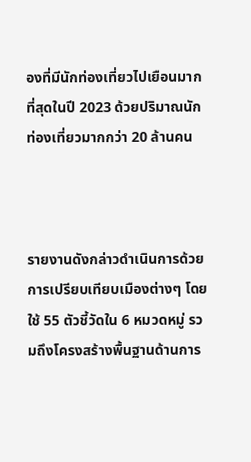องที่มีนักท่องเที่ยวไปเยือนมากที่สุดในปี 2023 ด้วยปริมาณนักท่องเที่ยวมากกว่า 20 ล้านคน



รายงานดังกล่าวดำเนินการด้วยการเปรียบเทียบเมืองต่างๆ โดยใช้ 55 ตัวชี้วัดใน 6 หมวดหมู่ รวมถึงโครงสร้างพื้นฐานด้านการ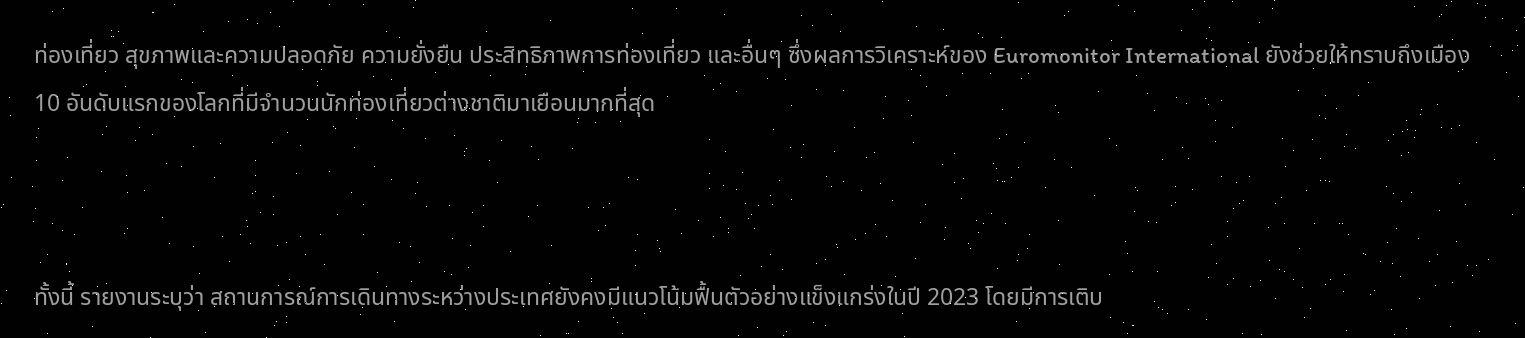ท่องเที่ยว สุขภาพและความปลอดภัย ความยั่งยืน ประสิทธิภาพการท่องเที่ยว และอื่นๆ ซึ่งผลการวิเคราะห์ของ Euromonitor International ยังช่วยให้ทราบถึงเมือง 10 อันดับแรกของโลกที่มีจำนวนนักท่องเที่ยวต่างชาติมาเยือนมากที่สุด



ทั้งนี้ รายงานระบุว่า สถานการณ์การเดินทางระหว่างประเทศยังคงมีแนวโน้มฟื้นตัวอย่างแข็งแกร่งในปี 2023 โดยมีการเติบ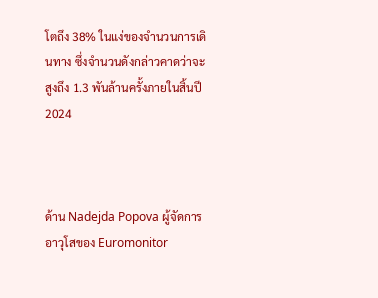โตถึง 38% ในแง่ของจำนวนการเดินทาง ซึ่งจำนวนดังกล่าวคาดว่าจะสูงถึง 1.3 พันล้านครั้งภายในสิ้นปี 2024



ด้าน Nadejda Popova ผู้จัดการอาวุโสของ Euromonitor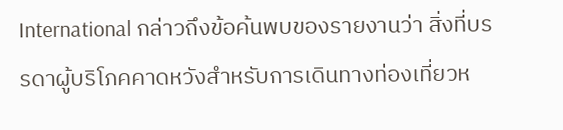International กล่าวถึงข้อค้นพบของรายงานว่า สิ่งที่บรรดาผู้บริโภคคาดหวังสำหรับการเดินทางท่องเที่ยวห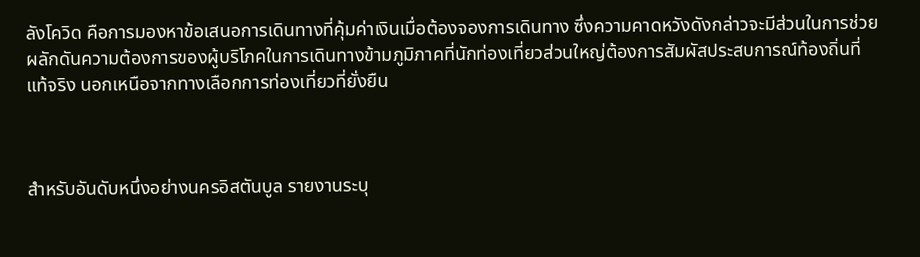ลังโควิด คือการมองหาข้อเสนอการเดินทางที่คุ้มค่าเงินเมื่อต้องจองการเดินทาง ซึ่งความคาดหวังดังกล่าวจะมีส่วนในการช่วยผลักดันความต้องการของผู้บริโภคในการเดินทางข้ามภูมิภาคที่นักท่องเที่ยวส่วนใหญ่ต้องการสัมผัสประสบการณ์ท้องถิ่นที่แท้จริง นอกเหนือจากทางเลือกการท่องเที่ยวที่ยั่งยืน



สำหรับอันดับหนึ่งอย่างนครอิสตันบูล รายงานระบุ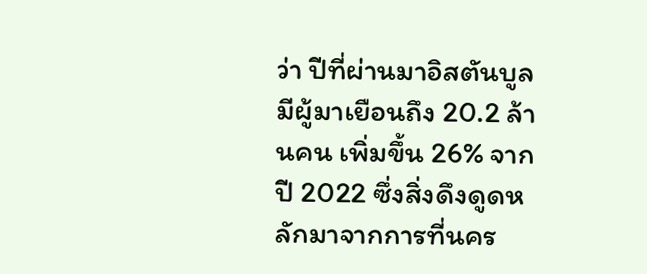ว่า ปีที่ผ่านมาอิสตันบูลมีผู้มาเยือนถึง 20.2 ล้านคน เพิ่มขึ้น 26% จากปี 2022 ซึ่งสิ่งดึงดูดหลักมาจากการที่นคร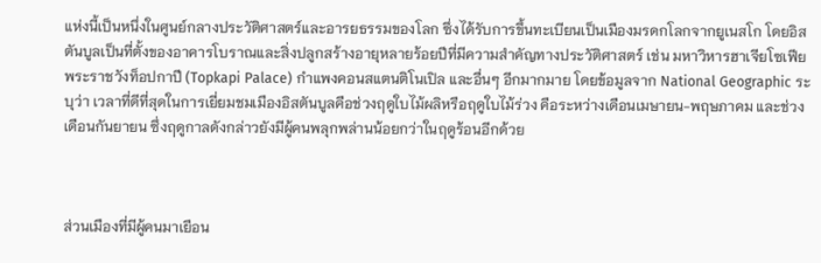แห่งนี้เป็นหนึ่งในศูนย์กลางประวัติศาสตร์และอารยธรรมของโลก ซึ่งได้รับการขึ้นทะเบียนเป็นเมืองมรดกโลกจากยูเนสโก โดยอิสตันบูลเป็นที่ตั้งของอาคารโบราณและสิ่งปลูกสร้างอายุหลายร้อยปีที่มีความสำคัญทางประวัติศาสตร์ เช่น มหาวิหารฮาเจียโซเฟีย พระราชวังท็อปกาปี (Topkapi Palace) กำแพงคอนสแตนติโนเปิล และอื่นๆ อีกมากมาย โดยข้อมูลจาก National Geographic ระบุว่า เวลาที่ดีที่สุดในการเยี่ยมชมเมืองอิสตันบูลคือช่วงฤดูใบไม้ผลิหรือฤดูใบไม้ร่วง คือระหว่างเดือนเมษายน-พฤษภาคม และช่วงเดือนกันยายน ซึ่งฤดูกาลดังกล่าวยังมีผู้คนพลุกพล่านน้อยกว่าในฤดูร้อนอีกด้วย



ส่วนเมืองที่มีผู้คนมาเยือน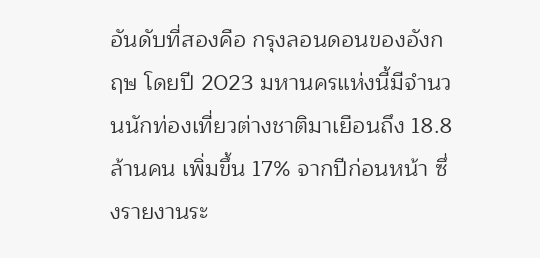อันดับที่สองคือ กรุงลอนดอนของอังกฤษ โดยปี 2023 มหานครแห่งนี้มีจำนวนนักท่องเที่ยวต่างชาติมาเยือนถึง 18.8 ล้านคน เพิ่มขึ้น 17% จากปีก่อนหน้า ซึ่งรายงานระ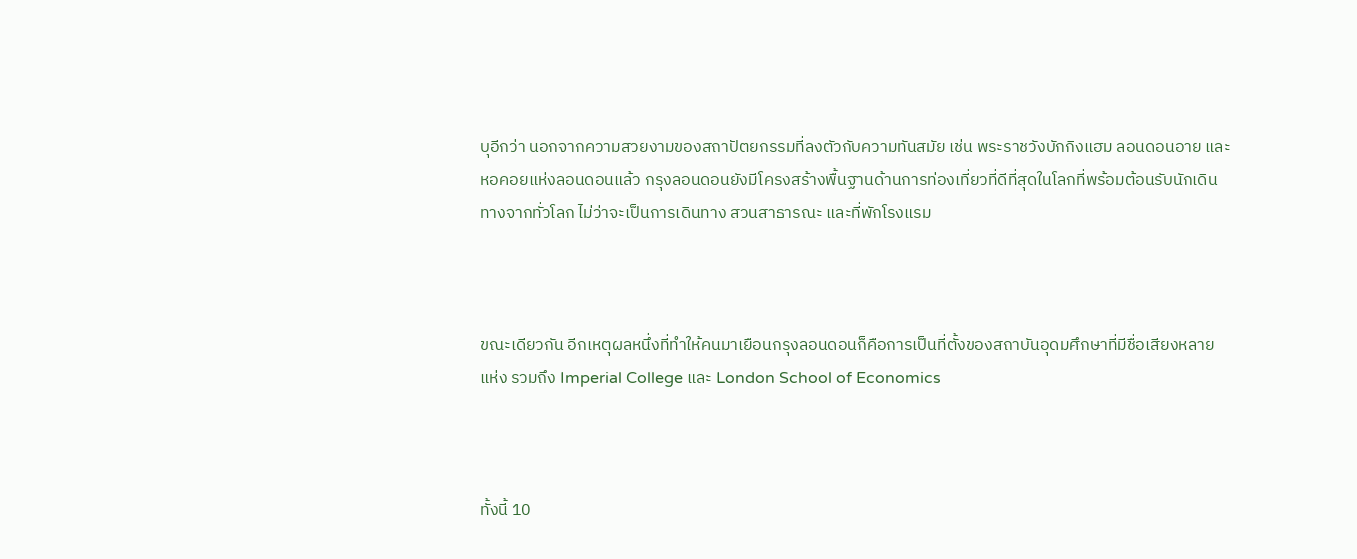บุอีกว่า นอกจากความสวยงามของสถาปัตยกรรมที่ลงตัวกับความทันสมัย เช่น พระราชวังบักกิงแฮม ลอนดอนอาย และหอคอยแห่งลอนดอนแล้ว กรุงลอนดอนยังมีโครงสร้างพื้นฐานด้านการท่องเที่ยวที่ดีที่สุดในโลกที่พร้อมต้อนรับนักเดินทางจากทั่วโลก ไม่ว่าจะเป็นการเดินทาง สวนสาธารณะ และที่พักโรงแรม



ขณะเดียวกัน อีกเหตุผลหนึ่งที่ทำให้คนมาเยือนกรุงลอนดอนก็คือการเป็นที่ตั้งของสถาบันอุดมศึกษาที่มีชื่อเสียงหลายแห่ง รวมถึง Imperial College และ London School of Economics



ทั้งนี้ 10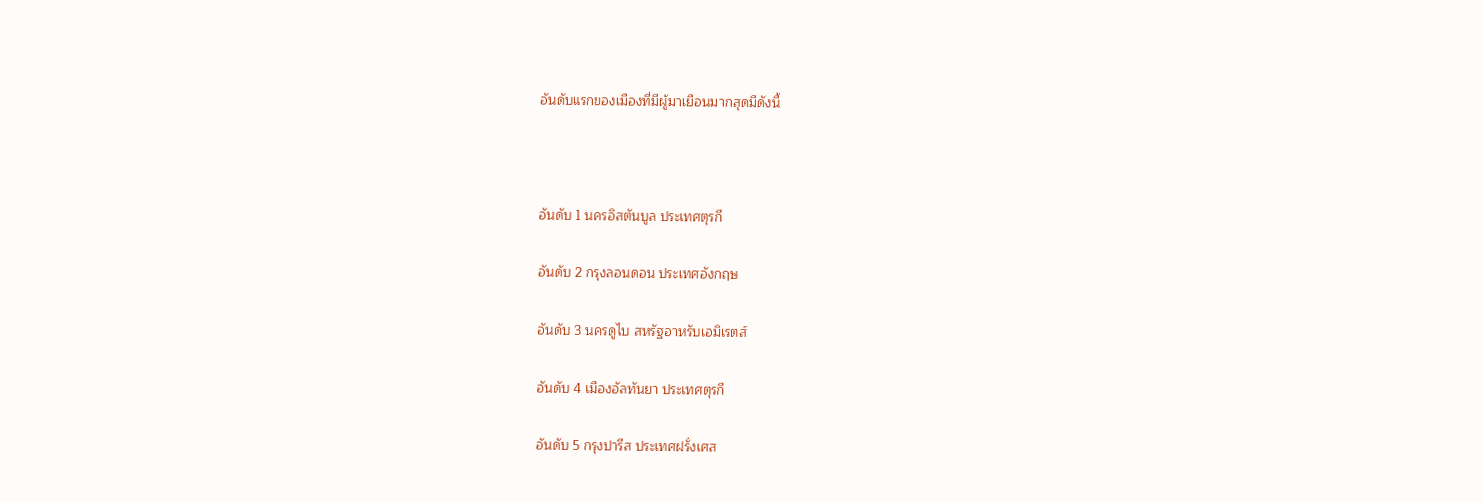อันดับแรกของเมืองที่มีผู้มาเยือนมากสุดมีดังนี้



อันดับ 1 นครอิสตันบูล ประเทศตุรกี

อันดับ 2 กรุงลอนดอน ประเทศอังกฤษ

อันดับ 3 นครดูไบ สหรัฐอาหรับเอมิเรตส์

อันดับ 4 เมืองอัลทันยา ประเทศตุรกี

อันดับ 5 กรุงปารีส ประเทศฝรั่งเศส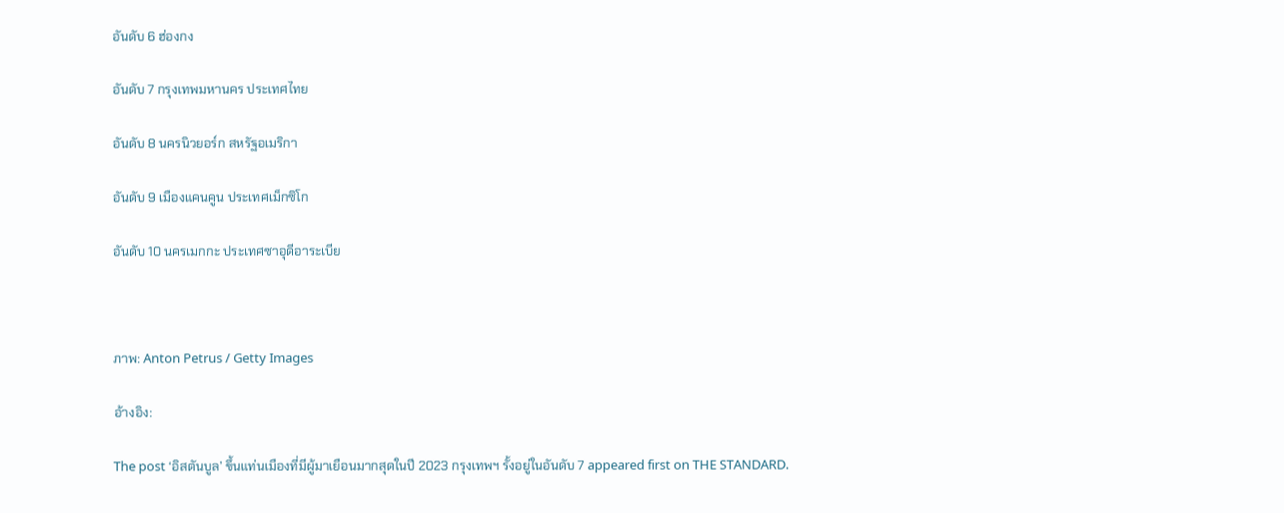อันดับ 6 ฮ่องกง

อันดับ 7 กรุงเทพมหานคร ประเทศไทย

อันดับ 8 นครนิวยอร์ก สหรัฐอเมริกา

อันดับ 9 เมืองแคนคูน ประเทศเม็กซิโก

อันดับ 10 นครเมกกะ ประเทศซาอุดีอาระเบีย



ภาพ: Anton Petrus / Getty Images

อ้างอิง:

The post ‘อิสตันบูล’ ขึ้นแท่นเมืองที่มีผู้มาเยือนมากสุดในปี 2023 กรุงเทพฯ รั้งอยู่ในอันดับ 7 appeared first on THE STANDARD.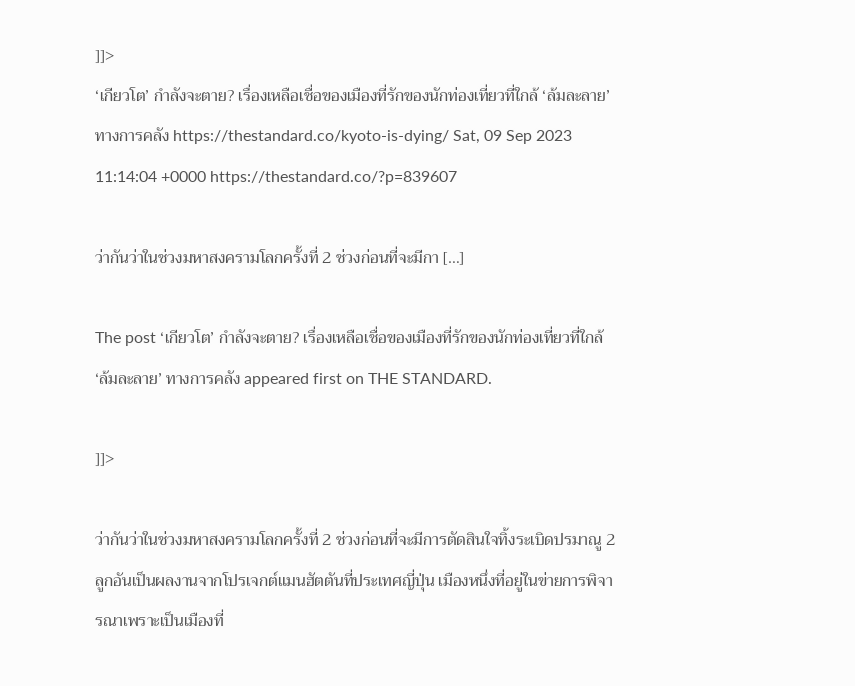]]>
‘เกียวโต’ กำลังจะตาย? เรื่องเหลือเชื่อของเมืองที่รักของนักท่องเที่ยวที่ใกล้ ‘ล้มละลาย’ ทางการคลัง https://thestandard.co/kyoto-is-dying/ Sat, 09 Sep 2023 11:14:04 +0000 https://thestandard.co/?p=839607

ว่ากันว่าในช่วงมหาสงครามโลกครั้งที่ 2 ช่วงก่อนที่จะมีกา […]

The post ‘เกียวโต’ กำลังจะตาย? เรื่องเหลือเชื่อของเมืองที่รักของนักท่องเที่ยวที่ใกล้ ‘ล้มละลาย’ ทางการคลัง appeared first on THE STANDARD.

]]>

ว่ากันว่าในช่วงมหาสงครามโลกครั้งที่ 2 ช่วงก่อนที่จะมีการตัดสินใจทิ้งระเบิดปรมาณู 2 ลูกอันเป็นผลงานจากโปรเจกต์แมนฮัตตันที่ประเทศญี่ปุ่น เมืองหนึ่งที่อยู่ในข่ายการพิจารณาเพราะเป็นเมืองที่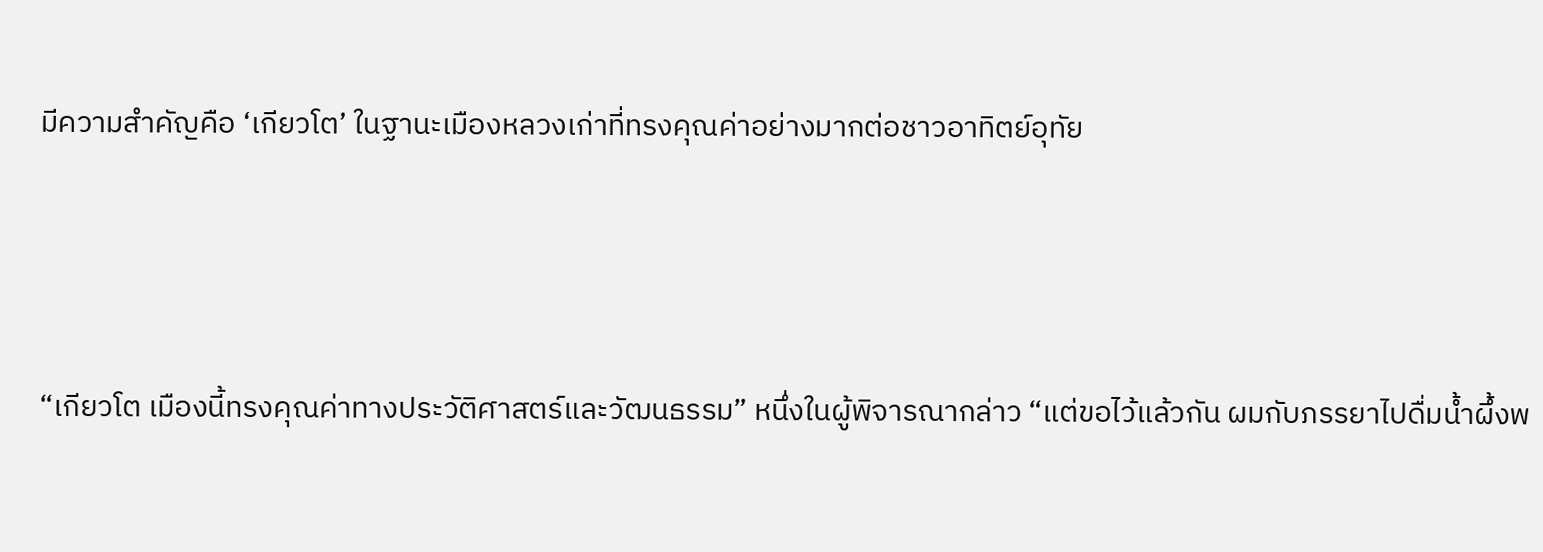มีความสำคัญคือ ‘เกียวโต’ ในฐานะเมืองหลวงเก่าที่ทรงคุณค่าอย่างมากต่อชาวอาทิตย์อุทัย



“เกียวโต เมืองนี้ทรงคุณค่าทางประวัติศาสตร์และวัฒนธรรม” หนึ่งในผู้พิจารณากล่าว “แต่ขอไว้แล้วกัน ผมกับภรรยาไปดื่มน้ำผึ้งพ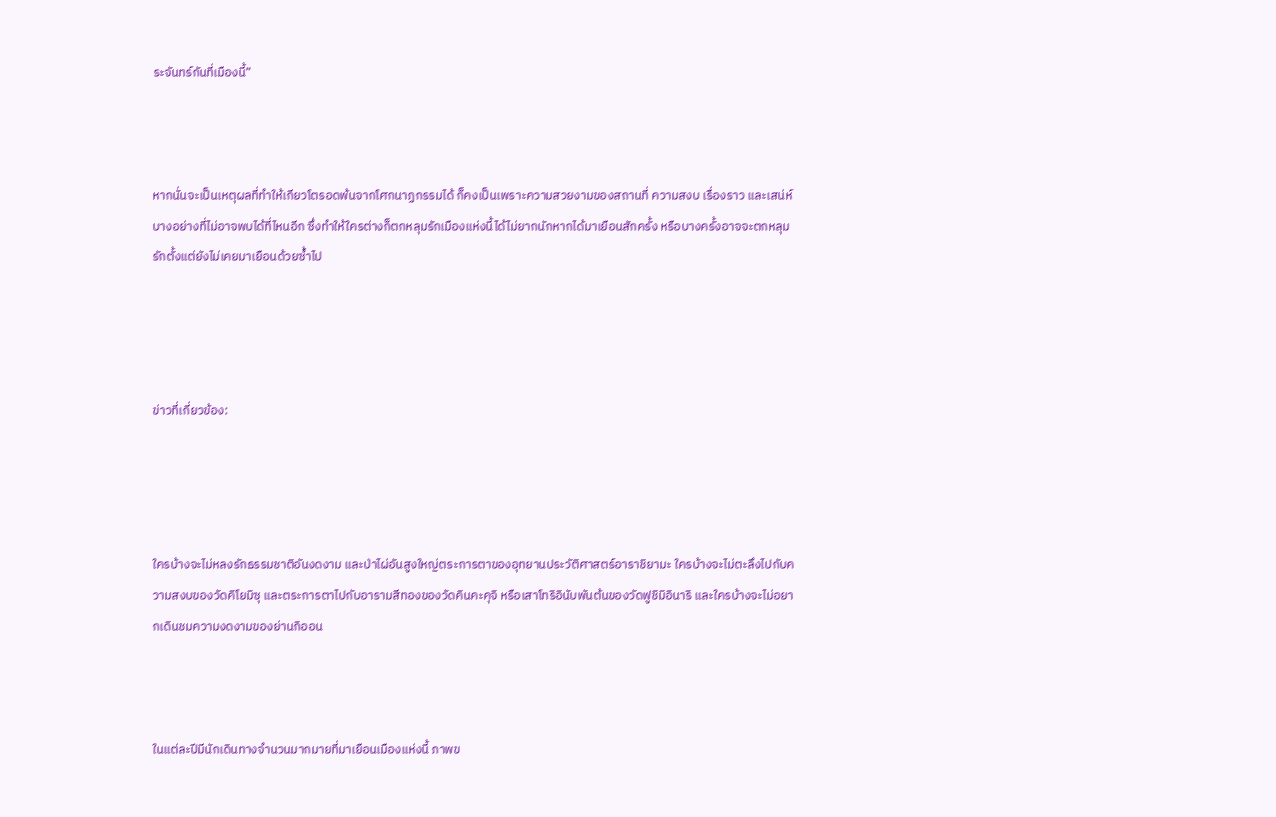ระจันทร์กันที่เมืองนี้”



หากนั่นจะเป็นเหตุผลที่ทำให้เกียวโตรอดพ้นจากโศกนาฏกรรมได้ ก็คงเป็นเพราะความสวยงามของสถานที่ ความสงบ เรื่องราว และเสน่ห์บางอย่างที่ไม่อาจพบได้ที่ไหนอีก ซึ่งทำให้ใครต่างก็ตกหลุมรักเมืองแห่งนี้ได้ไม่ยากนักหากได้มาเยือนสักครั้ง หรือบางครั้งอาจจะตกหลุมรักตั้งแต่ยังไม่เคยมาเยือนด้วยซ้ำไป




ข่าวที่เกี่ยวข้อง:




ใครบ้างจะไม่หลงรักธรรมชาติอันงดงาม และป่าไผ่อันสูงใหญ่ตระการตาของอุทยานประวัติศาสตร์อาราชิยามะ ใครบ้างจะไม่ตะลึงไปกับความสงบของวัดคิโยมิซุ และตระการตาไปกับอารามสีทองของวัดคินคะคุจิ หรือเสาโทริอินับพันต้นของวัดฟูชิมิอินาริ และใครบ้างจะไม่อยากเดินชมความงดงามของย่านกิออน



ในแต่ละปีมีนักเดินทางจำนวนมากมายที่มาเยือนเมืองแห่งนี้ ภาพข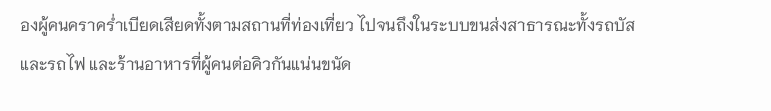องผู้คนคราคร่ำเบียดเสียดทั้งตามสถานที่ท่องเที่ยว ไปจนถึงในระบบขนส่งสาธารณะทั้งรถบัสและรถไฟ และร้านอาหารที่ผู้คนต่อคิวกันแน่นขนัด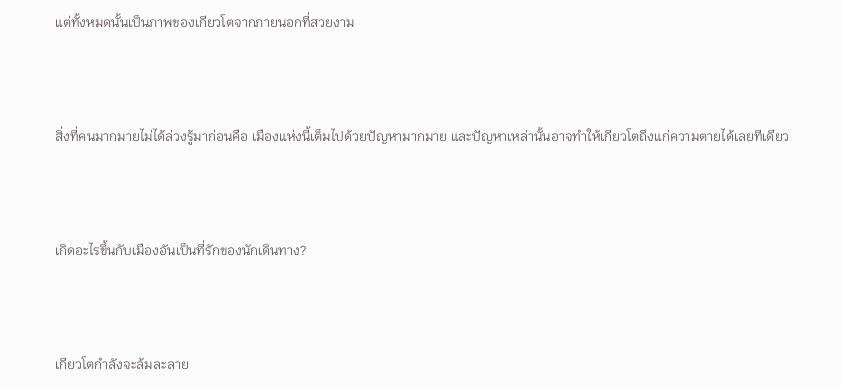แต่ทั้งหมดนั้นเป็นภาพของเกียวโตจากภายนอกที่สวยงาม



สิ่งที่คนมากมายไม่ได้ล่วงรู้มาก่อนคือ เมืองแห่งนี้เต็มไปด้วยปัญหามากมาย และปัญหาเหล่านั้นอาจทำให้เกียวโตถึงแก่ความตายได้เลยทีเดียว



เกิดอะไรขึ้นกับเมืองอันเป็นที่รักของนักเดินทาง?



เกียวโตกำลังจะล้มละลาย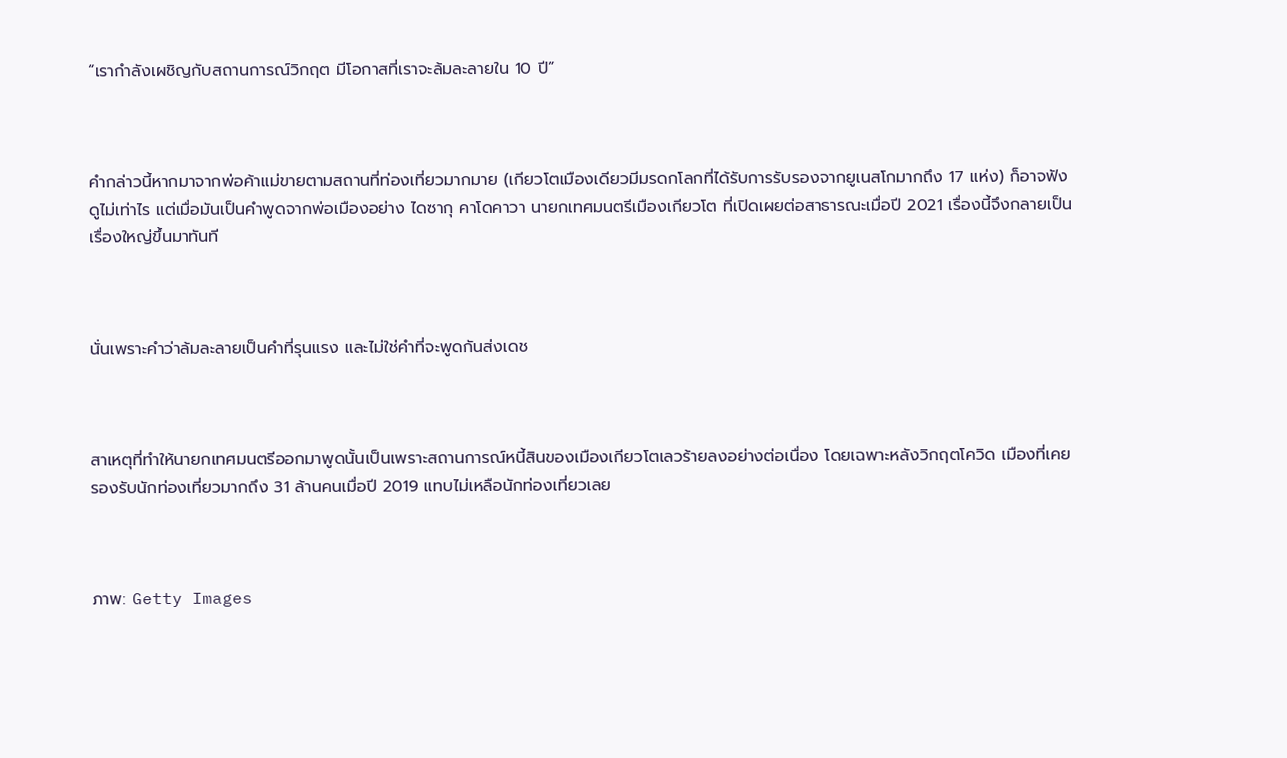“เรากำลังเผชิญกับสถานการณ์วิกฤต มีโอกาสที่เราจะล้มละลายใน 10 ปี”



คำกล่าวนี้หากมาจากพ่อค้าแม่ขายตามสถานที่ท่องเที่ยวมากมาย (เกียวโตเมืองเดียวมีมรดกโลกที่ได้รับการรับรองจากยูเนสโกมากถึง 17 แห่ง) ก็อาจฟังดูไม่เท่าไร แต่เมื่อมันเป็นคำพูดจากพ่อเมืองอย่าง ไดซากุ คาโดคาวา นายกเทศมนตรีเมืองเกียวโต ที่เปิดเผยต่อสาธารณะเมื่อปี 2021 เรื่องนี้จึงกลายเป็นเรื่องใหญ่ขึ้นมาทันที



นั่นเพราะคำว่าล้มละลายเป็นคำที่รุนแรง และไม่ใช่คำที่จะพูดกันส่งเดช



สาเหตุที่ทำให้นายกเทศมนตรีออกมาพูดนั้นเป็นเพราะสถานการณ์หนี้สินของเมืองเกียวโตเลวร้ายลงอย่างต่อเนื่อง โดยเฉพาะหลังวิกฤตโควิด เมืองที่เคยรองรับนักท่องเที่ยวมากถึง 31 ล้านคนเมื่อปี 2019 แทบไม่เหลือนักท่องเที่ยวเลย



ภาพ: Getty Images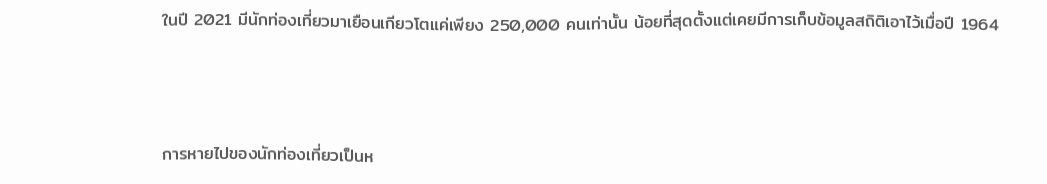ในปี 2021 มีนักท่องเที่ยวมาเยือนเกียวโตแค่เพียง 250,000 คนเท่านั้น น้อยที่สุดตั้งแต่เคยมีการเก็บข้อมูลสถิติเอาไว้เมื่อปี 1964



การหายไปของนักท่องเที่ยวเป็นห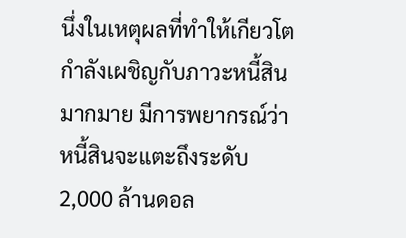นึ่งในเหตุผลที่ทำให้เกียวโตกำลังเผชิญกับภาวะหนี้สินมากมาย มีการพยากรณ์ว่าหนี้สินจะแตะถึงระดับ 2,000 ล้านดอล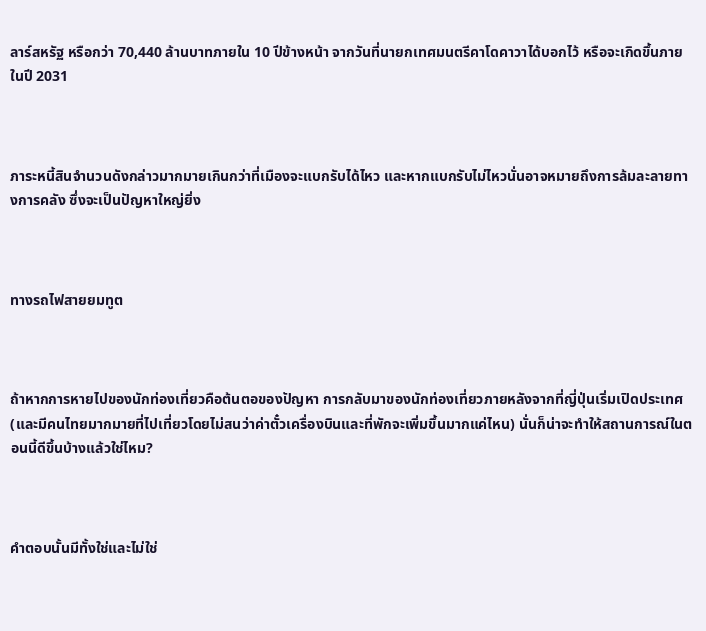ลาร์สหรัฐ หรือกว่า 70,440 ล้านบาทภายใน 10 ปีข้างหน้า จากวันที่นายกเทศมนตรีคาโดคาวาได้บอกไว้ หรือจะเกิดขึ้นภายในปี 2031



ภาระหนี้สินจำนวนดังกล่าวมากมายเกินกว่าที่เมืองจะแบกรับได้ไหว และหากแบกรับไม่ไหวนั่นอาจหมายถึงการล้มละลายทางการคลัง ซึ่งจะเป็นปัญหาใหญ่ยิ่ง



ทางรถไฟสายยมทูต



ถ้าหากการหายไปของนักท่องเที่ยวคือต้นตอของปัญหา การกลับมาของนักท่องเที่ยวภายหลังจากที่ญี่ปุ่นเริ่มเปิดประเทศ (และมีคนไทยมากมายที่ไปเที่ยวโดยไม่สนว่าค่าตั๋วเครื่องบินและที่พักจะเพิ่มขึ้นมากแค่ไหน) นั่นก็น่าจะทำให้สถานการณ์ในตอนนี้ดีขึ้นบ้างแล้วใช่ไหม?



คำตอบนั้นมีทั้งใช่และไม่ใช่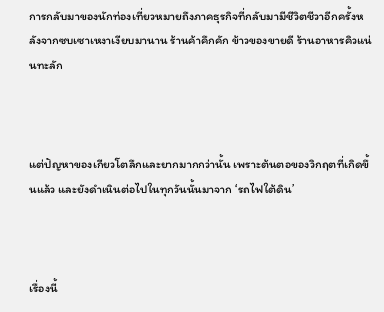การกลับมาของนักท่องเที่ยวหมายถึงภาคธุรกิจที่กลับมามีชีวิตชีวาอีกครั้งหลังจากซบเซาเหงาเงียบมานาน ร้านค้าคึกคัก ข้าวของขายดี ร้านอาหารคิวแน่นทะลัก



แต่ปัญหาของเกียวโตลึกและยากมากกว่านั้น เพราะต้นตอของวิกฤตที่เกิดขึ้นแล้ว และยังดำเนินต่อไปในทุกวันนั้นมาจาก ‘รถไฟใต้ดิน’



เรื่องนี้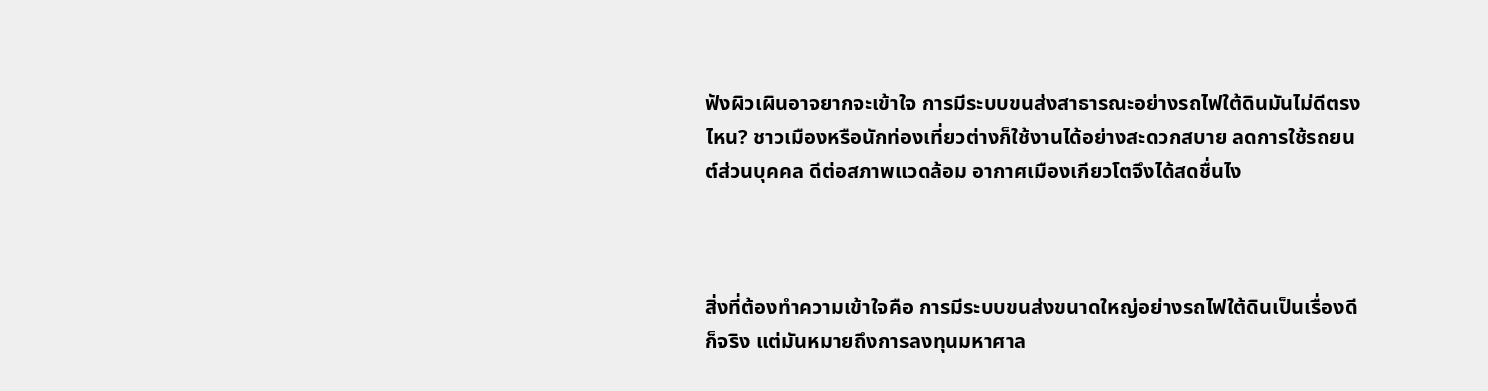ฟังผิวเผินอาจยากจะเข้าใจ การมีระบบขนส่งสาธารณะอย่างรถไฟใต้ดินมันไม่ดีตรงไหน? ชาวเมืองหรือนักท่องเที่ยวต่างก็ใช้งานได้อย่างสะดวกสบาย ลดการใช้รถยนต์ส่วนบุคคล ดีต่อสภาพแวดล้อม อากาศเมืองเกียวโตจึงได้สดชื่นไง



สิ่งที่ต้องทำความเข้าใจคือ การมีระบบขนส่งขนาดใหญ่อย่างรถไฟใต้ดินเป็นเรื่องดีก็จริง แต่มันหมายถึงการลงทุนมหาศาล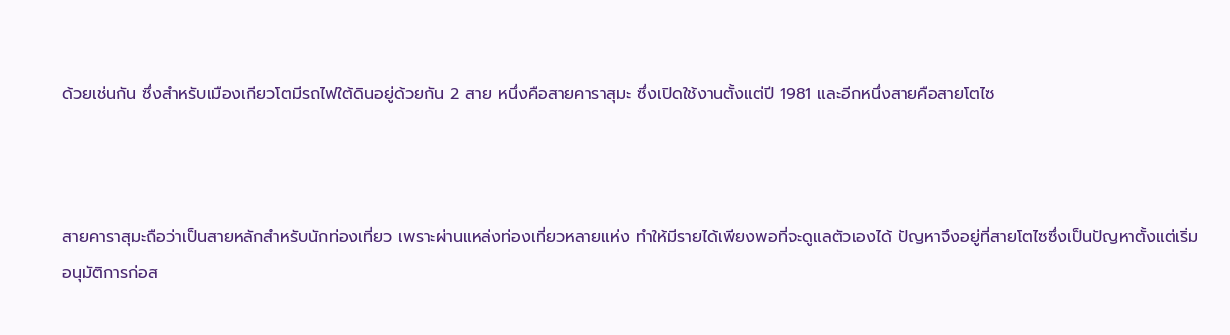ด้วยเช่นกัน ซึ่งสำหรับเมืองเกียวโตมีรถไฟใต้ดินอยู่ด้วยกัน 2 สาย หนึ่งคือสายคาราสุมะ ซึ่งเปิดใช้งานตั้งแต่ปี 1981 และอีกหนึ่งสายคือสายโตไซ



สายคาราสุมะถือว่าเป็นสายหลักสำหรับนักท่องเที่ยว เพราะผ่านแหล่งท่องเที่ยวหลายแห่ง ทำให้มีรายได้เพียงพอที่จะดูแลตัวเองได้ ปัญหาจึงอยู่ที่สายโตไซซึ่งเป็นปัญหาตั้งแต่เริ่มอนุมัติการก่อส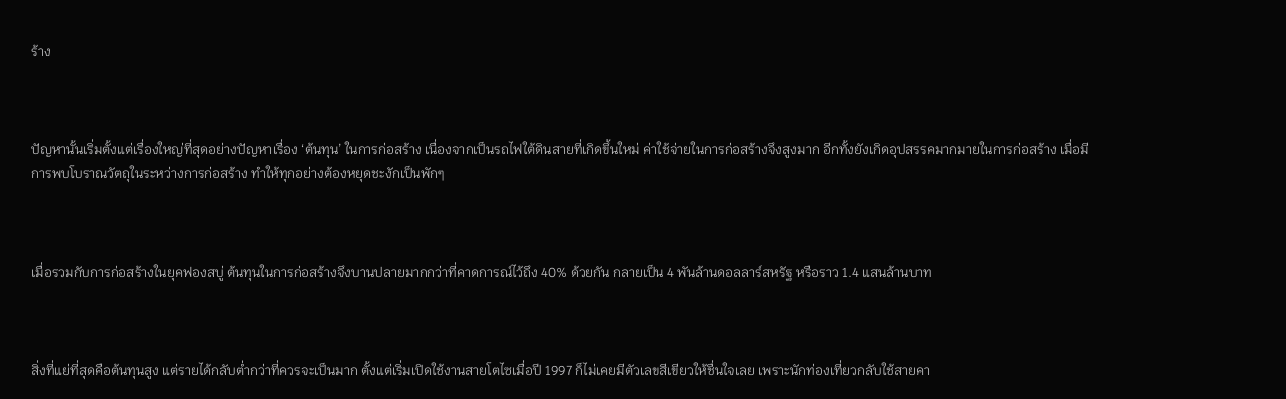ร้าง



ปัญหานั้นเริ่มตั้งแต่เรื่องใหญ่ที่สุดอย่างปัญหาเรื่อง ‘ต้นทุน’ ในการก่อสร้าง เนื่องจากเป็นรถไฟใต้ดินสายที่เกิดขึ้นใหม่ ค่าใช้จ่ายในการก่อสร้างจึงสูงมาก อีกทั้งยังเกิดอุปสรรคมากมายในการก่อสร้าง เมื่อมีการพบโบราณวัตถุในระหว่างการก่อสร้าง ทำให้ทุกอย่างต้องหยุดชะงักเป็นพักๆ



เมื่อรวมกับการก่อสร้างในยุคฟองสบู่ ต้นทุนในการก่อสร้างจึงบานปลายมากกว่าที่คาดการณ์ไว้ถึง 40% ด้วยกัน กลายเป็น 4 พันล้านดอลลาร์สหรัฐ หรือราว 1.4 แสนล้านบาท



สิ่งที่แย่ที่สุดคือต้นทุนสูง แต่รายได้กลับต่ำกว่าที่ควรจะเป็นมาก ตั้งแต่เริ่มเปิดใช้งานสายโตไซเมื่อปี 1997 ก็ไม่เคยมีตัวเลขสีเขียวให้ชื่นใจเลย เพราะนักท่องเที่ยวกลับใช้สายคา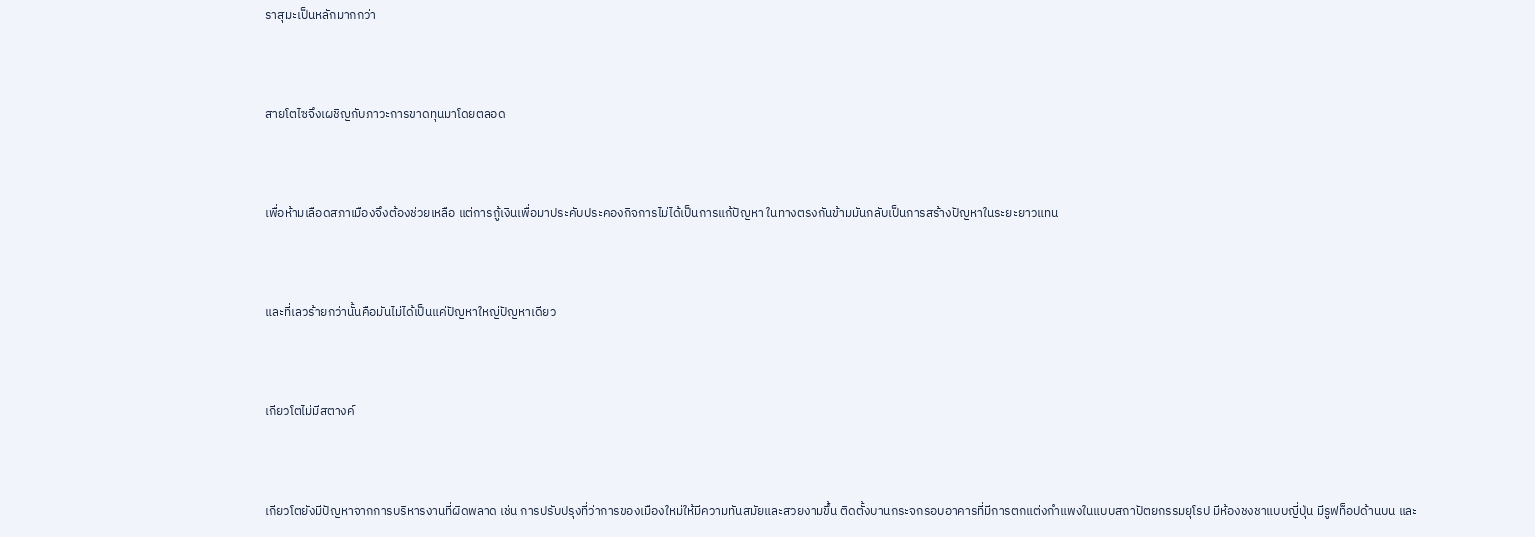ราสุมะเป็นหลักมากกว่า



สายโตไซจึงเผชิญกับภาวะการขาดทุนมาโดยตลอด



เพื่อห้ามเลือดสภาเมืองจึงต้องช่วยเหลือ แต่การกู้เงินเพื่อมาประคับประคองกิจการไม่ได้เป็นการแก้ปัญหา ในทางตรงกันข้ามมันกลับเป็นการสร้างปัญหาในระยะยาวแทน



และที่เลวร้ายกว่านั้นคือมันไม่ได้เป็นแค่ปัญหาใหญ่ปัญหาเดียว



เกียวโตไม่มีสตางค์



เกียวโตยังมีปัญหาจากการบริหารงานที่ผิดพลาด เช่น การปรับปรุงที่ว่าการของเมืองใหม่ให้มีความทันสมัยและสวยงามขึ้น ติดตั้งบานกระจกรอบอาคารที่มีการตกแต่งกำแพงในแบบสถาปัตยกรรมยุโรป มีห้องชงชาแบบญี่ปุ่น มีรูฟท็อปด้านบน และ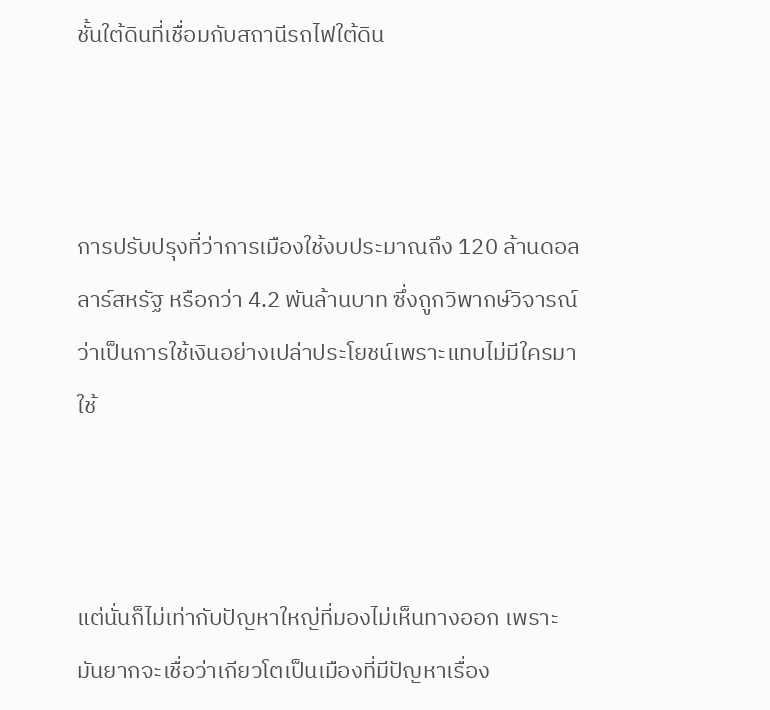ชั้นใต้ดินที่เชื่อมกับสถานีรถไฟใต้ดิน



การปรับปรุงที่ว่าการเมืองใช้งบประมาณถึง 120 ล้านดอลลาร์สหรัฐ หรือกว่า 4.2 พันล้านบาท ซึ่งถูกวิพากษ์วิจารณ์ว่าเป็นการใช้เงินอย่างเปล่าประโยชน์เพราะแทบไม่มีใครมาใช้



แต่นั่นก็ไม่เท่ากับปัญหาใหญ่ที่มองไม่เห็นทางออก เพราะมันยากจะเชื่อว่าเกียวโตเป็นเมืองที่มีปัญหาเรื่อง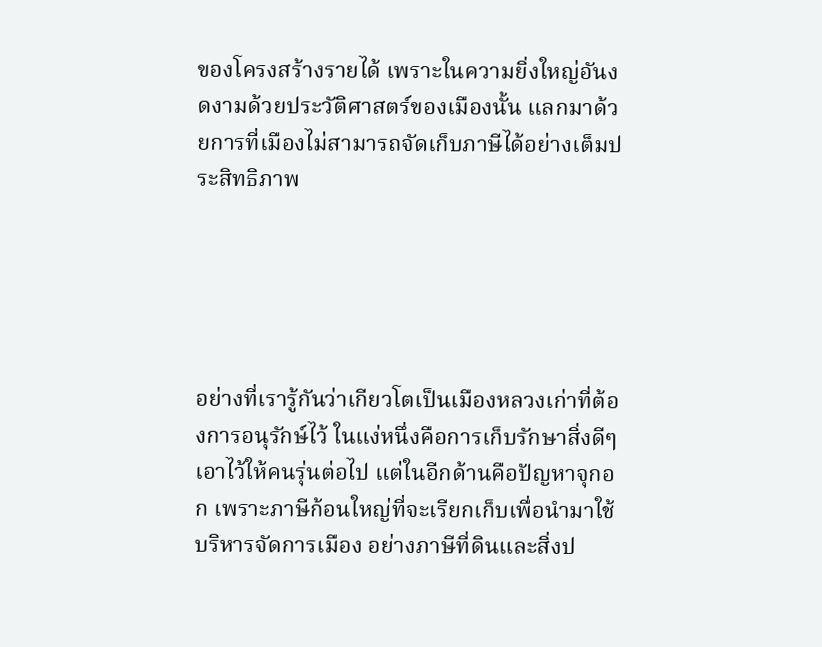ของโครงสร้างรายได้ เพราะในความยิ่งใหญ่อันงดงามด้วยประวัติศาสตร์ของเมืองนั้น แลกมาด้วยการที่เมืองไม่สามารถจัดเก็บภาษีได้อย่างเต็มประสิทธิภาพ





อย่างที่เรารู้กันว่าเกียวโตเป็นเมืองหลวงเก่าที่ต้องการอนุรักษ์ไว้ ในแง่หนึ่งคือการเก็บรักษาสิ่งดีๆ เอาไว้ให้คนรุ่นต่อไป แต่ในอีกด้านคือปัญหาจุกอก เพราะภาษีก้อนใหญ่ที่จะเรียกเก็บเพื่อนำมาใช้บริหารจัดการเมือง อย่างภาษีที่ดินและสิ่งป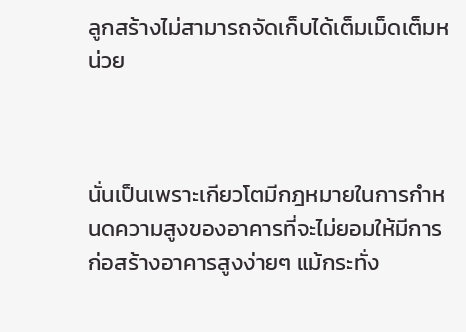ลูกสร้างไม่สามารถจัดเก็บได้เต็มเม็ดเต็มหน่วย



นั่นเป็นเพราะเกียวโตมีกฎหมายในการกำหนดความสูงของอาคารที่จะไม่ยอมให้มีการก่อสร้างอาคารสูงง่ายๆ แม้กระทั่ง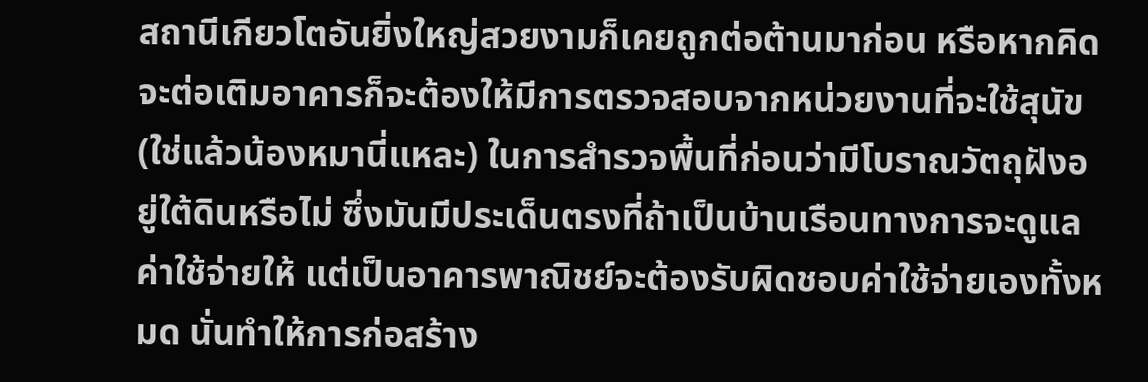สถานีเกียวโตอันยิ่งใหญ่สวยงามก็เคยถูกต่อต้านมาก่อน หรือหากคิดจะต่อเติมอาคารก็จะต้องให้มีการตรวจสอบจากหน่วยงานที่จะใช้สุนัข (ใช่แล้วน้องหมานี่แหละ) ในการสำรวจพื้นที่ก่อนว่ามีโบราณวัตถุฝังอยู่ใต้ดินหรือไม่ ซึ่งมันมีประเด็นตรงที่ถ้าเป็นบ้านเรือนทางการจะดูแลค่าใช้จ่ายให้ แต่เป็นอาคารพาณิชย์จะต้องรับผิดชอบค่าใช้จ่ายเองทั้งหมด นั่นทำให้การก่อสร้าง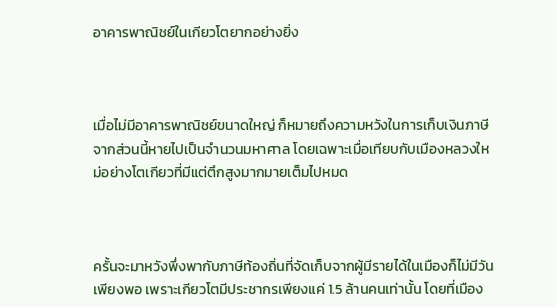อาคารพาณิชย์ในเกียวโตยากอย่างยิ่ง



เมื่อไม่มีอาคารพาณิชย์ขนาดใหญ่ ก็หมายถึงความหวังในการเก็บเงินภาษีจากส่วนนี้หายไปเป็นจำนวนมหาศาล โดยเฉพาะเมื่อเทียบกับเมืองหลวงใหม่อย่างโตเกียวที่มีแต่ตึกสูงมากมายเต็มไปหมด



ครั้นจะมาหวังพึ่งพากับภาษีท้องถิ่นที่จัดเก็บจากผู้มีรายได้ในเมืองก็ไม่มีวันเพียงพอ เพราะเกียวโตมีประชากรเพียงแค่ 1.5 ล้านคนเท่านั้น โดยที่เมือง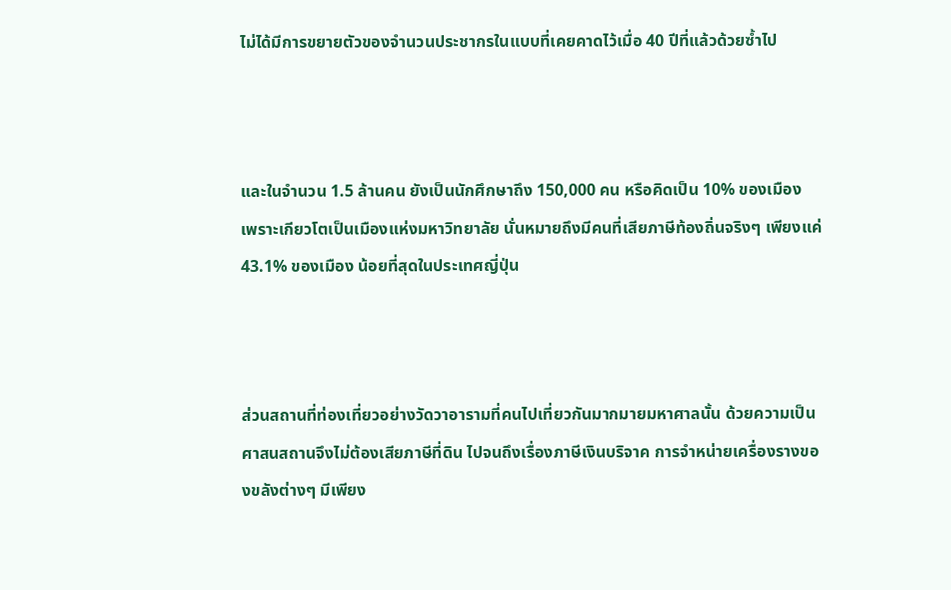ไม่ได้มีการขยายตัวของจำนวนประชากรในแบบที่เคยคาดไว้เมื่อ 40 ปีที่แล้วด้วยซ้ำไป



และในจำนวน 1.5 ล้านคน ยังเป็นนักศึกษาถึง 150,000 คน หรือคิดเป็น 10% ของเมือง เพราะเกียวโตเป็นเมืองแห่งมหาวิทยาลัย นั่นหมายถึงมีคนที่เสียภาษีท้องถิ่นจริงๆ เพียงแค่ 43.1% ของเมือง น้อยที่สุดในประเทศญี่ปุ่น



ส่วนสถานที่ท่องเที่ยวอย่างวัดวาอารามที่คนไปเที่ยวกันมากมายมหาศาลนั้น ด้วยความเป็นศาสนสถานจึงไม่ต้องเสียภาษีที่ดิน ไปจนถึงเรื่องภาษีเงินบริจาค การจำหน่ายเครื่องรางของขลังต่างๆ มีเพียง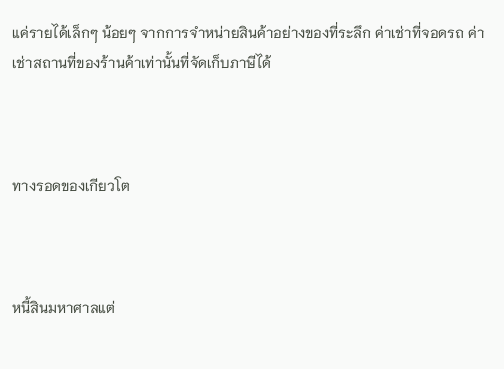แค่รายได้เล็กๆ น้อยๆ จากการจำหน่ายสินค้าอย่างของที่ระลึก ค่าเช่าที่จอดรถ ค่าเช่าสถานที่ของร้านค้าเท่านั้นที่จัดเก็บภาษีได้



ทางรอดของเกียวโต



หนี้สินมหาศาลแต่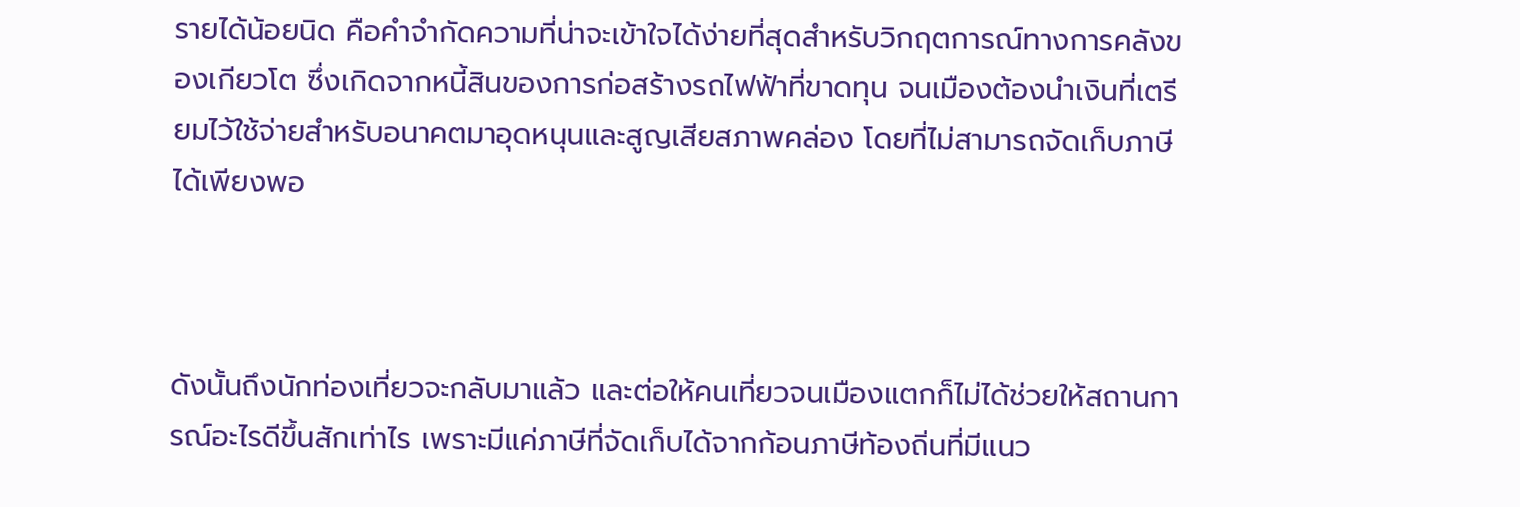รายได้น้อยนิด คือคำจำกัดความที่น่าจะเข้าใจได้ง่ายที่สุดสำหรับวิกฤตการณ์ทางการคลังของเกียวโต ซึ่งเกิดจากหนี้สินของการก่อสร้างรถไฟฟ้าที่ขาดทุน จนเมืองต้องนำเงินที่เตรียมไว้ใช้จ่ายสำหรับอนาคตมาอุดหนุนและสูญเสียสภาพคล่อง โดยที่ไม่สามารถจัดเก็บภาษีได้เพียงพอ



ดังนั้นถึงนักท่องเที่ยวจะกลับมาแล้ว และต่อให้คนเที่ยวจนเมืองแตกก็ไม่ได้ช่วยให้สถานการณ์อะไรดีขึ้นสักเท่าไร เพราะมีแค่ภาษีที่จัดเก็บได้จากก้อนภาษีท้องถิ่นที่มีแนว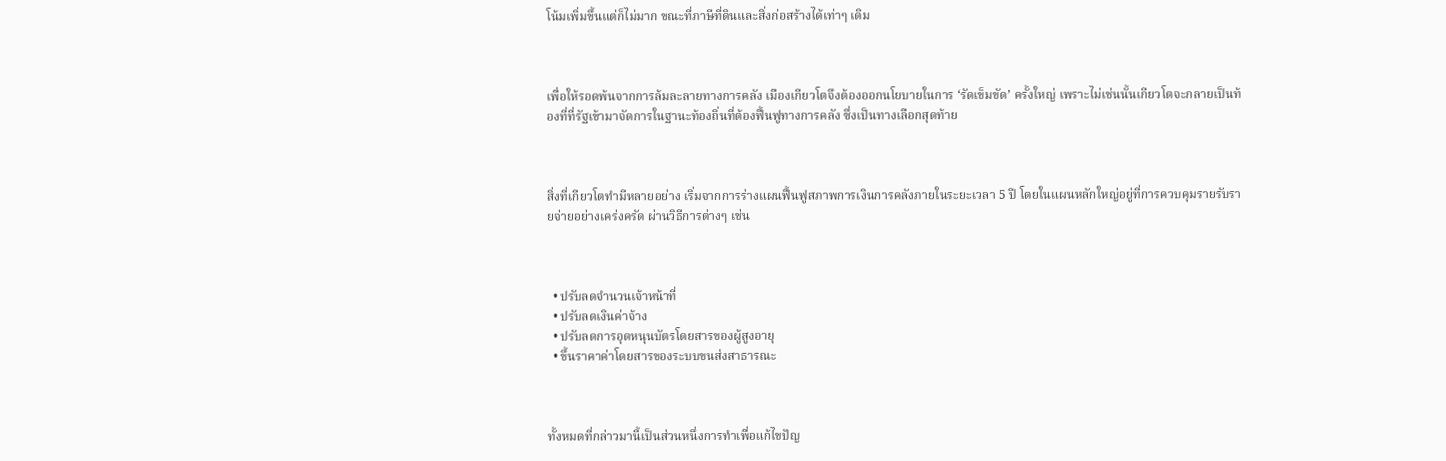โน้มเพิ่มขึ้นแต่ก็ไม่มาก ขณะที่ภาษีที่ดินและสิ่งก่อสร้างได้เท่าๆ เดิม



เพื่อให้รอดพ้นจากการล้มละลายทางการคลัง เมืองเกียวโตจึงต้องออกนโยบายในการ ‘รัดเข็มขัด’ ครั้งใหญ่ เพราะไม่เช่นนั้นเกียวโตจะกลายเป็นท้องที่ที่รัฐเข้ามาจัดการในฐานะท้องถิ่นที่ต้องฟื้นฟูทางการคลัง ซึ่งเป็นทางเลือกสุดท้าย



สิ่งที่เกียวโตทำมีหลายอย่าง เริ่มจากการร่างแผนฟื้นฟูสภาพการเงินการคลังภายในระยะเวลา 5 ปี โดยในแผนหลักใหญ่อยู่ที่การควบคุมรายรับรายจ่ายอย่างเคร่งครัด ผ่านวิธีการต่างๆ เช่น



  • ปรับลดจำนวนเจ้าหน้าที่
  • ปรับลดเงินค่าจ้าง
  • ปรับลดการอุดหนุนบัตรโดยสารของผู้สูงอายุ
  • ขึ้นราคาค่าโดยสารของระบบขนส่งสาธารณะ



ทั้งหมดที่กล่าวมานี้เป็นส่วนหนึ่งการทำเพื่อแก้ไขปัญ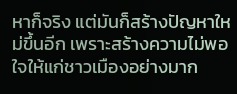หาก็จริง แต่มันก็สร้างปัญหาใหม่ขึ้นอีก เพราะสร้างความไม่พอใจให้แก่ชาวเมืองอย่างมาก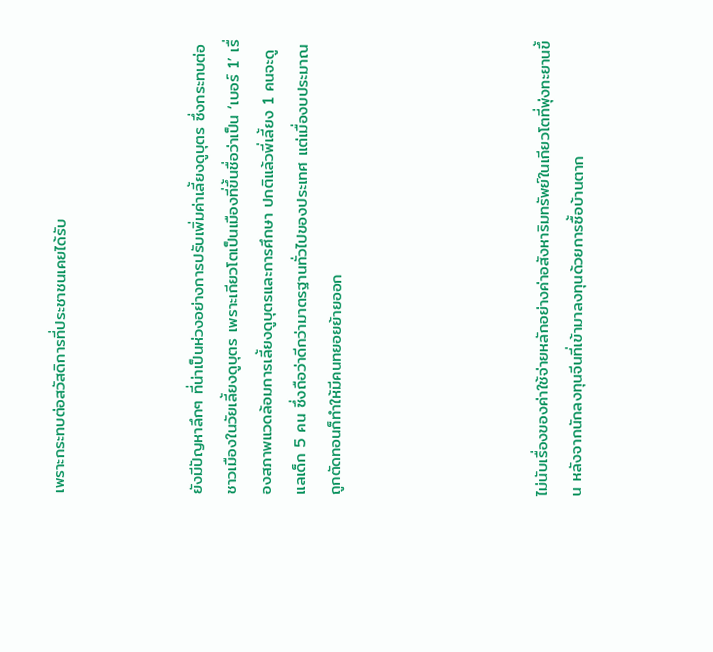เพราะกระทบต่อสวัสดิการที่ประชาชนเคยได้รับ



ยังมีปัญหาลึกๆ ที่น่าเป็นห่วงอย่างการปรับเพิ่มค่าเลี้ยงดูบุตร ซึ่งกระทบต่อชาวเมืองในวัยเลี้ยงดูบุตร เพราะเกียวโตเป็นเมืองที่ขึ้นชื่อว่าเป็น ‘เบอร์ 1’ เรื่องสภาพแวดล้อมการเลี้ยงดูบุตรและการศึกษา ปกติแล้วพี่เลี้ยง 1 คนจะดูแลเด็ก 5 คน ซึ่งถือว่าดีกว่ามาตรฐานทั่วไปของประเทศ แต่เมื่องบประมาณถูกตัดทอนก็ทำให้มีคนทยอยย้ายออก





ไม่นับเรื่องของค่าใช้จ่ายหลักอย่างค่าอสังหาริมทรัพย์ในเกียวโตที่พุ่งทะยานขึ้น หลังจากนักลงทุนจีนที่เข้ามาลงทุนด้วยการซื้อบ้านตาก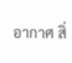อากาศ สิ่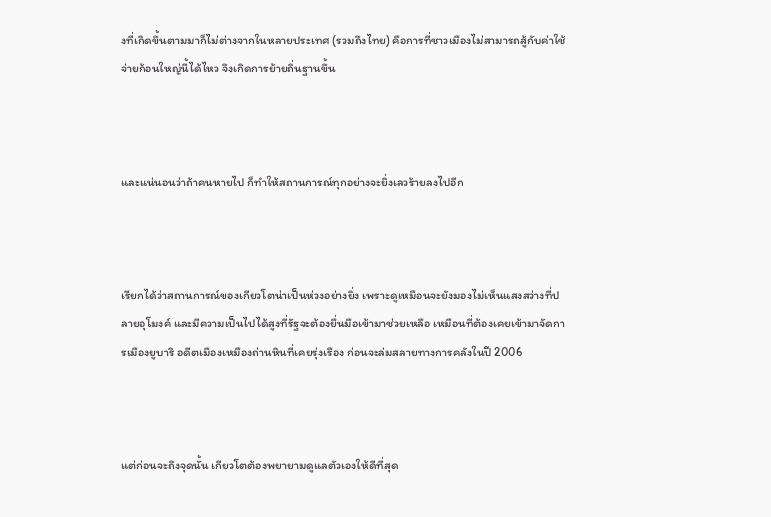งที่เกิดขึ้นตามมาก็ไม่ต่างจากในหลายประเทศ (รวมถึงไทย) คือการที่ชาวเมืองไม่สามารถสู้กับค่าใช้จ่ายก้อนใหญ่นี้ได้ไหว จึงเกิดการย้ายถิ่นฐานขึ้น



และแน่นอนว่าถ้าคนหายไป ก็ทำให้สถานการณ์ทุกอย่างจะยิ่งเลวร้ายลงไปอีก



เรียกได้ว่าสถานการณ์ของเกียวโตน่าเป็นห่วงอย่างยิ่ง เพราะดูเหมือนจะยังมองไม่เห็นแสงสว่างที่ปลายอุโมงค์ และมีความเป็นไปได้สูงที่รัฐจะต้องยื่นมือเข้ามาช่วยเหลือ เหมือนที่ต้องเคยเข้ามาจัดการเมืองยูบาริ อดีตเมืองเหมืองถ่านหินที่เคยรุ่งเรือง ก่อนจะล่มสลายทางการคลังในปี 2006



แต่ก่อนจะถึงจุดนั้น เกียวโตต้องพยายามดูแลตัวเองให้ดีที่สุด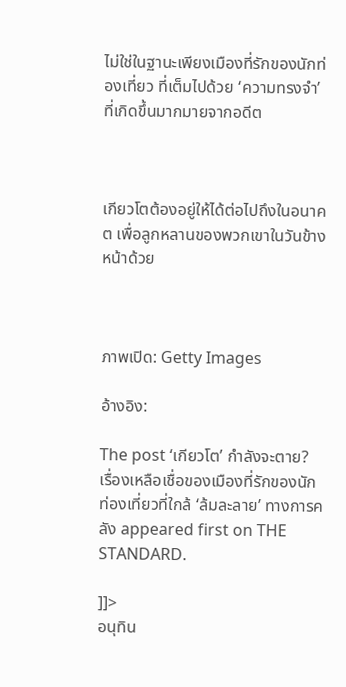ไม่ใช่ในฐานะเพียงเมืองที่รักของนักท่องเที่ยว ที่เต็มไปด้วย ‘ความทรงจำ’ ที่เกิดขึ้นมากมายจากอดีต



เกียวโตต้องอยู่ให้ได้ต่อไปถึงในอนาคต เพื่อลูกหลานของพวกเขาในวันข้างหน้าด้วย



ภาพเปิด: Getty Images

อ้างอิง:

The post ‘เกียวโต’ กำลังจะตาย? เรื่องเหลือเชื่อของเมืองที่รักของนักท่องเที่ยวที่ใกล้ ‘ล้มละลาย’ ทางการคลัง appeared first on THE STANDARD.

]]>
อนุทิน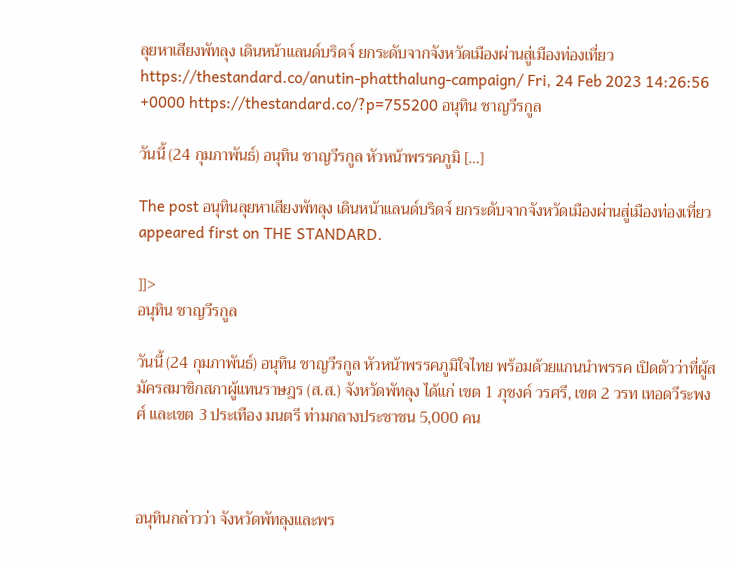ลุยหาเสียงพัทลุง เดินหน้าแลนด์บริดจ์ ยกระดับจากจังหวัดเมืองผ่านสู่เมืองท่องเที่ยว https://thestandard.co/anutin-phatthalung-campaign/ Fri, 24 Feb 2023 14:26:56 +0000 https://thestandard.co/?p=755200 อนุทิน ชาญวีรกูล

วันนี้ (24 กุมภาพันธ์) อนุทิน ชาญวีรกูล หัวหน้าพรรคภูมิ […]

The post อนุทินลุยหาเสียงพัทลุง เดินหน้าแลนด์บริดจ์ ยกระดับจากจังหวัดเมืองผ่านสู่เมืองท่องเที่ยว appeared first on THE STANDARD.

]]>
อนุทิน ชาญวีรกูล

วันนี้ (24 กุมภาพันธ์) อนุทิน ชาญวีรกูล หัวหน้าพรรคภูมิใจไทย พร้อมด้วยแกนนำพรรค เปิดตัวว่าที่ผู้สมัครสมาชิกสภาผู้แทนราษฎร (ส.ส.) จังหวัดพัทลุง ได้แก่ เขต 1 ภุชงค์ วรศรี, เขต 2 วรท เทอดวีระพงศ์ และเขต 3 ประเทือง มนตรี ท่ามกลางประชาชน 5,000 คน



อนุทินกล่าวว่า จังหวัดพัทลุงและพร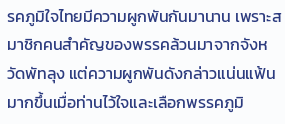รคภูมิใจไทยมีความผูกพันกันมานาน เพราะสมาชิกคนสำคัญของพรรคล้วนมาจากจังหวัดพัทลุง แต่ความผูกพันดังกล่าวแน่นแฟ้นมากขึ้นเมื่อท่านไว้ใจและเลือกพรรคภูมิ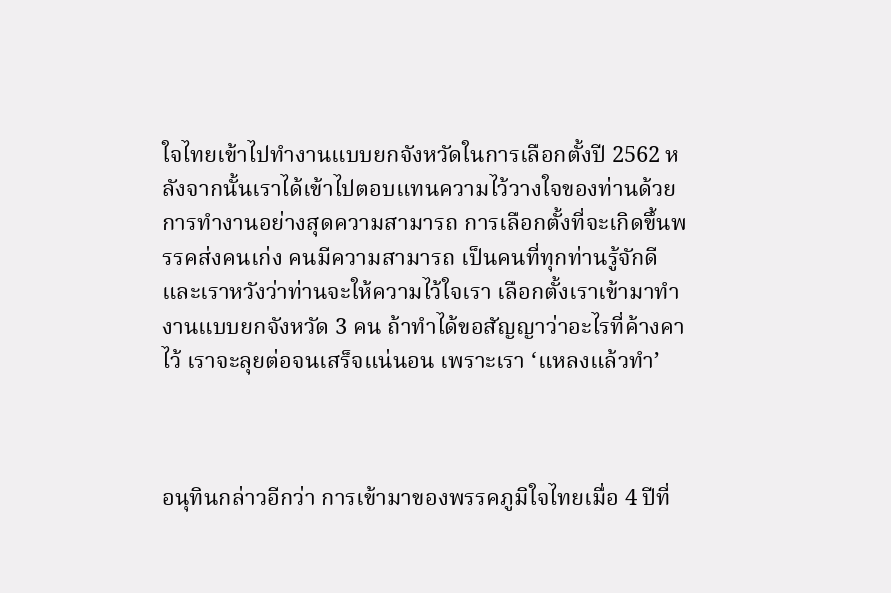ใจไทยเข้าไปทำงานแบบยกจังหวัดในการเลือกตั้งปี 2562 หลังจากนั้นเราได้เข้าไปตอบแทนความไว้วางใจของท่านด้วยการทำงานอย่างสุดความสามารถ การเลือกตั้งที่จะเกิดขึ้นพรรคส่งคนเก่ง คนมีความสามารถ เป็นคนที่ทุกท่านรู้จักดี และเราหวังว่าท่านจะให้ความไว้ใจเรา เลือกตั้งเราเข้ามาทำงานแบบยกจังหวัด 3 คน ถ้าทำได้ขอสัญญาว่าอะไรที่ค้างคาไว้ เราจะลุยต่อจนเสร็จแน่นอน เพราะเรา ‘แหลงแล้วทำ’



อนุทินกล่าวอีกว่า การเข้ามาของพรรคภูมิใจไทยเมื่อ 4 ปีที่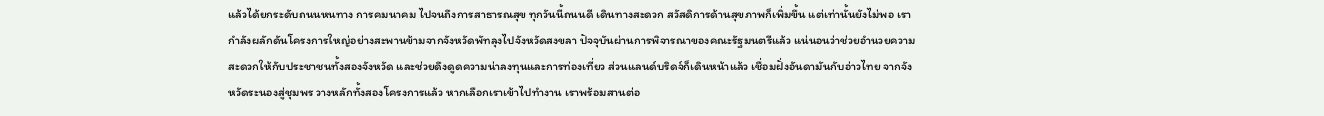แล้วได้ยกระดับถนนหนทาง การคมนาคม ไปจนถึงการสาธารณสุข ทุกวันนี้ถนนดี เดินทางสะดวก สวัสดิการด้านสุขภาพก็เพิ่มขึ้น แต่เท่านั้นยังไม่พอ เรากำลังผลักดันโครงการใหญ่อย่างสะพานข้ามจากจังหวัดพัทลุงไปจังหวัดสงขลา ปัจจุบันผ่านการพิจารณาของคณะรัฐมนตรีแล้ว แน่นอนว่าช่วยอำนวยความสะดวกให้กับประชาชนทั้งสองจังหวัด และช่วยดึงดูดความน่าลงทุนและการท่องเที่ยว ส่วนแลนด์บริดจ์ก็เดินหน้าแล้ว เชื่อมฝั่งอันดามันกับอ่าวไทย จากจังหวัดระนองสู่ชุมพร วางหลักทั้งสองโครงการแล้ว หากเลือกเราเข้าไปทำงาน เราพร้อมสานต่อ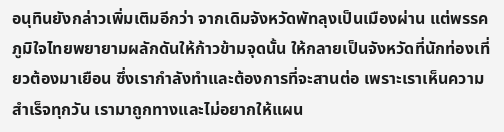อนุทินยังกล่าวเพิ่มเติมอีกว่า จากเดิมจังหวัดพัทลุงเป็นเมืองผ่าน แต่พรรคภูมิใจไทยพยายามผลักดันให้ก้าวข้ามจุดนั้น ให้กลายเป็นจังหวัดที่นักท่องเที่ยวต้องมาเยือน ซึ่งเรากำลังทำและต้องการที่จะสานต่อ เพราะเราเห็นความสำเร็จทุกวัน เรามาถูกทางและไม่อยากให้แผน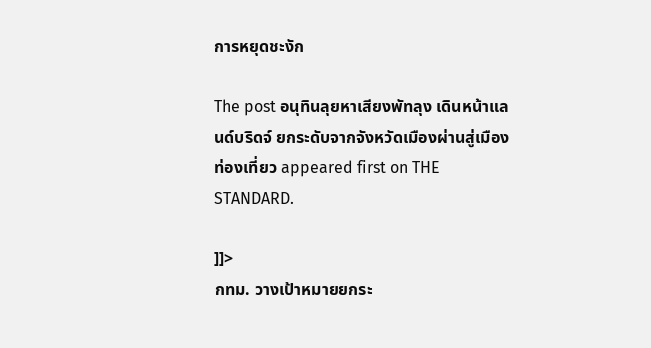การหยุดชะงัก

The post อนุทินลุยหาเสียงพัทลุง เดินหน้าแลนด์บริดจ์ ยกระดับจากจังหวัดเมืองผ่านสู่เมืองท่องเที่ยว appeared first on THE STANDARD.

]]>
กทม. วางเป้าหมายยกระ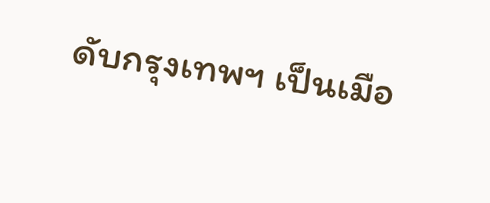ดับกรุงเทพฯ เป็นเมือ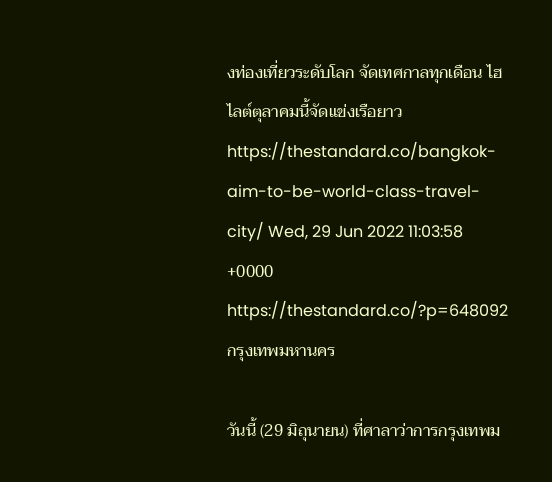งท่องเที่ยวระดับโลก จัดเทศกาลทุกเดือน ไฮไลต์ตุลาคมนี้จัดแข่งเรือยาว https://thestandard.co/bangkok-aim-to-be-world-class-travel-city/ Wed, 29 Jun 2022 11:03:58 +0000 https://thestandard.co/?p=648092 กรุงเทพมหานคร

วันนี้ (29 มิถุนายน) ที่ศาลาว่าการกรุงเทพม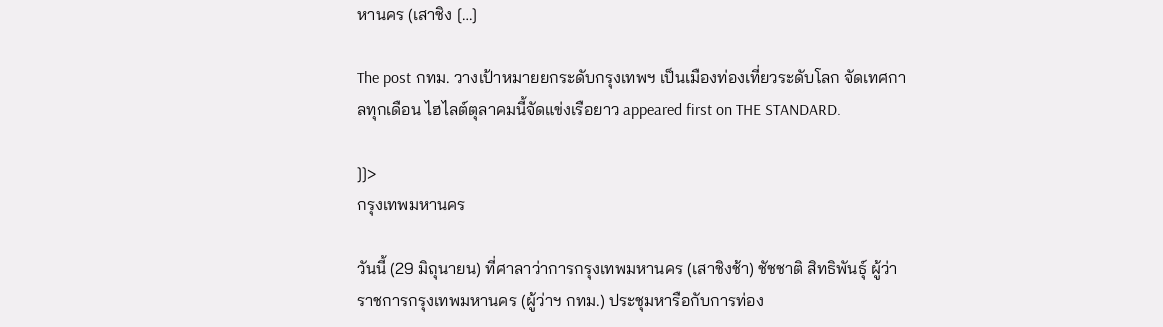หานคร (เสาชิง […]

The post กทม. วางเป้าหมายยกระดับกรุงเทพฯ เป็นเมืองท่องเที่ยวระดับโลก จัดเทศกาลทุกเดือน ไฮไลต์ตุลาคมนี้จัดแข่งเรือยาว appeared first on THE STANDARD.

]]>
กรุงเทพมหานคร

วันนี้ (29 มิถุนายน) ที่ศาลาว่าการกรุงเทพมหานคร (เสาชิงช้า) ชัชชาติ สิทธิพันธุ์ ผู้ว่าราชการกรุงเทพมหานคร (ผู้ว่าฯ กทม.) ประชุมหารือกับการท่อง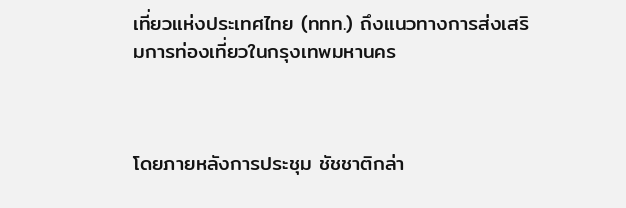เที่ยวแห่งประเทศไทย (ททท.) ถึงแนวทางการส่งเสริมการท่องเที่ยวในกรุงเทพมหานคร



โดยภายหลังการประชุม ชัชชาติกล่า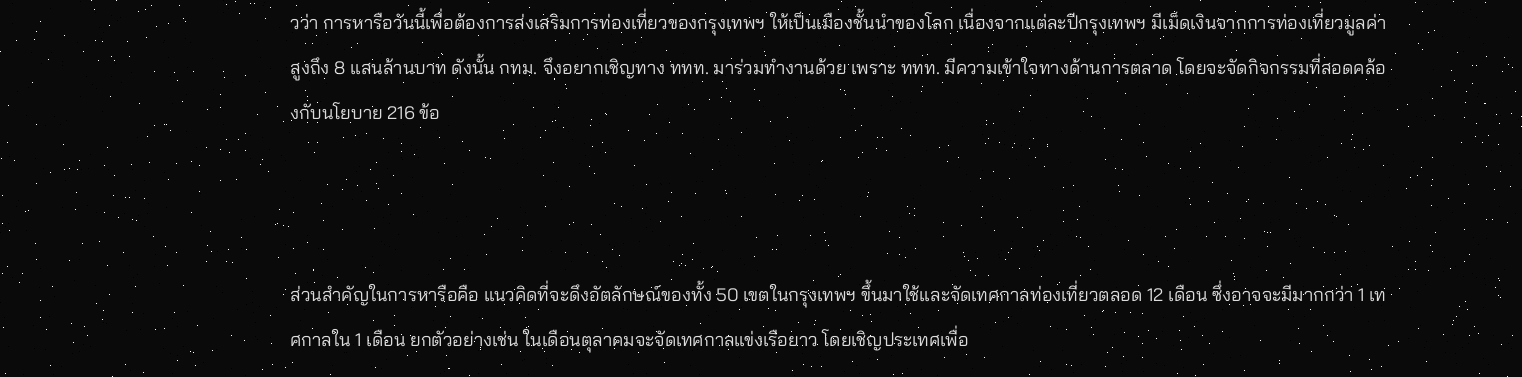วว่า การหารือวันนี้เพื่อต้องการส่งเสริมการท่องเที่ยวของกรุงเทพฯ ให้เป็นเมืองชั้นนำของโลก เนื่องจากแต่ละปีกรุงเทพฯ มีเม็ดเงินจากการท่องเที่ยวมูลค่าสูงถึง 8 แสนล้านบาท ดังนั้น กทม. จึงอยากเชิญทาง ททท. มาร่วมทำงานด้วย เพราะ ททท. มีความเข้าใจทางด้านการตลาด โดยจะจัดกิจกรรมที่สอดคล้องกับนโยบาย 216 ข้อ



ส่วนสำคัญในการหารือคือ แนวคิดที่จะดึงอัตลักษณ์ของทั้ง 50 เขตในกรุงเทพฯ ขึ้นมาใช้และจัดเทศกาลท่องเที่ยวตลอด 12 เดือน ซึ่งอาจจะมีมากกว่า 1 เทศกาลใน 1 เดือน ยกตัวอย่างเช่น ในเดือนตุลาคมจะจัดเทศกาลแข่งเรือยาว โดยเชิญประเทศเพื่อ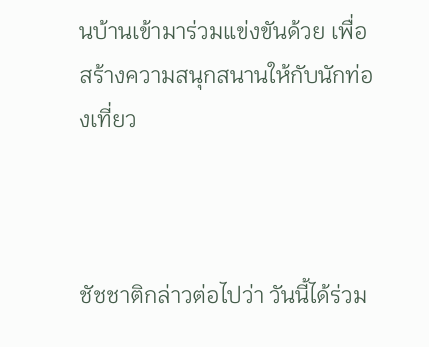นบ้านเข้ามาร่วมแข่งขันด้วย เพื่อสร้างความสนุกสนานให้กับนักท่องเที่ยว



ชัชชาติกล่าวต่อไปว่า วันนี้ได้ร่วม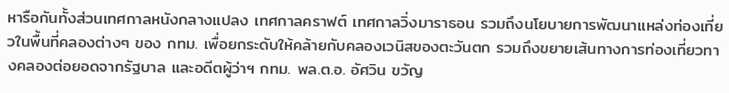หารือกันทั้งส่วนเทศกาลหนังกลางแปลง เทศกาลคราฟต์ เทศกาลวิ่งมาราธอน รวมถึงนโยบายการพัฒนาแหล่งท่องเที่ยวในพื้นที่คลองต่างๆ ของ กทม. เพื่อยกระดับให้คล้ายกับคลองเวนิสของตะวันตก รวมถึงขยายเส้นทางการท่องเที่ยวทางคลองต่อยอดจากรัฐบาล และอดีตผู้ว่าฯ กทม. พล.ต.อ. อัศวิน ขวัญ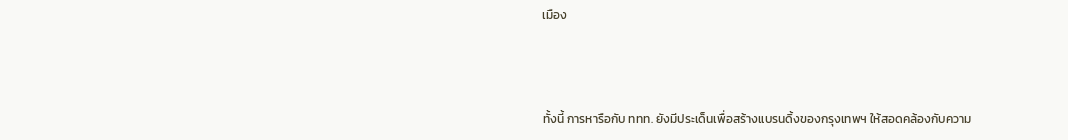เมือง



ทั้งนี้ การหารือกับ ททท. ยังมีประเด็นเพื่อสร้างแบรนดิ้งของกรุงเทพฯ ให้สอดคล้องกับความ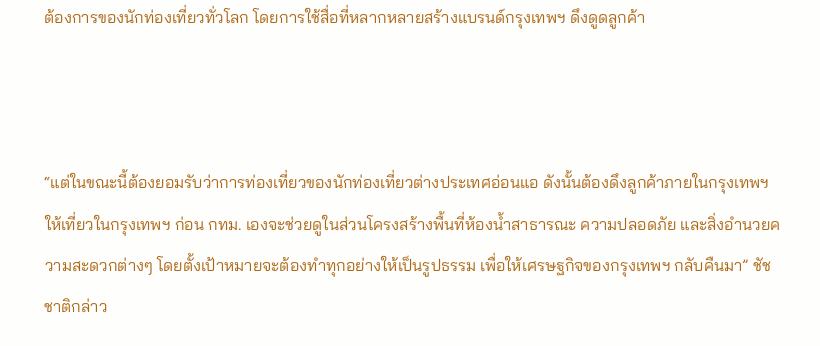ต้องการของนักท่องเที่ยวทั่วโลก โดยการใช้สื่อที่หลากหลายสร้างแบรนด์กรุงเทพฯ ดึงดูดลูกค้า



“แต่ในขณะนี้ต้องยอมรับว่าการท่องเที่ยวของนักท่องเที่ยวต่างประเทศอ่อนแอ ดังนั้นต้องดึงลูกค้าภายในกรุงเทพฯ ให้เที่ยวในกรุงเทพฯ ก่อน กทม. เองจะช่วยดูในส่วนโครงสร้างพื้นที่ห้องน้ำสาธารณะ ความปลอดภัย และสิ่งอำนวยความสะดวกต่างๆ โดยตั้งเป้าหมายจะต้องทำทุกอย่างให้เป็นรูปธรรม เพื่อให้เศรษฐกิจของกรุงเทพฯ กลับคืนมา” ชัชชาติกล่าว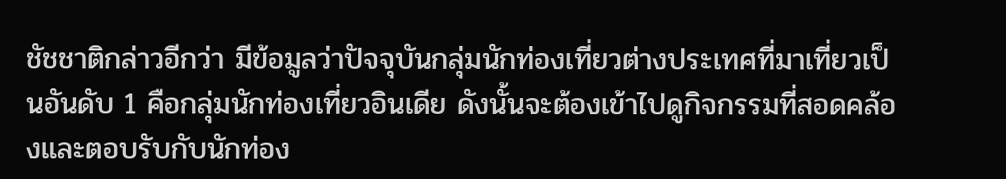ชัชชาติกล่าวอีกว่า มีข้อมูลว่าปัจจุบันกลุ่มนักท่องเที่ยวต่างประเทศที่มาเที่ยวเป็นอันดับ 1 คือกลุ่มนักท่องเที่ยวอินเดีย ดังนั้นจะต้องเข้าไปดูกิจกรรมที่สอดคล้องและตอบรับกับนักท่อง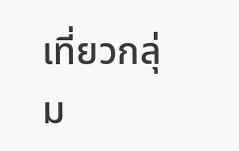เที่ยวกลุ่ม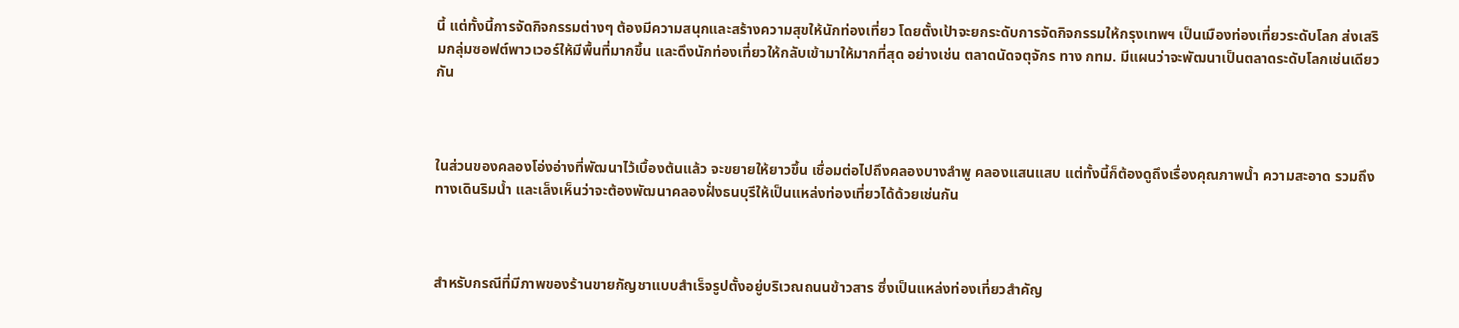นี้ แต่ทั้งนี้การจัดกิจกรรมต่างๆ ต้องมีความสนุกและสร้างความสุขให้นักท่องเที่ยว โดยตั้งเป้าจะยกระดับการจัดกิจกรรมให้กรุงเทพฯ เป็นเมืองท่องเที่ยวระดับโลก ส่งเสริมกลุ่มซอฟต์พาวเวอร์ให้มีพื้นที่มากขึ้น และดึงนักท่องเที่ยวให้กลับเข้ามาให้มากที่สุด อย่างเช่น ตลาดนัดจตุจักร ทาง กทม. มีแผนว่าจะพัฒนาเป็นตลาดระดับโลกเช่นเดียวกัน



ในส่วนของคลองโอ่งอ่างที่พัฒนาไว้เบื้องต้นแล้ว จะขยายให้ยาวขึ้น เชื่อมต่อไปถึงคลองบางลำพู คลองแสนแสบ แต่ทั้งนี้ก็ต้องดูถึงเรื่องคุณภาพน้ำ ความสะอาด รวมถึงทางเดินริมน้ำ และเล็งเห็นว่าจะต้องพัฒนาคลองฝั่งธนบุรีให้เป็นแหล่งท่องเที่ยวได้ด้วยเช่นกัน



สำหรับกรณีที่มีภาพของร้านขายกัญชาแบบสำเร็จรูปตั้งอยู่บริเวณถนนข้าวสาร ซึ่งเป็นแหล่งท่องเที่ยวสำคัญ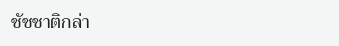ชัชชาติกล่า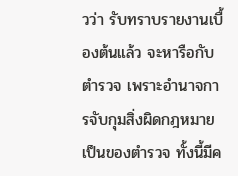วว่า รับทราบรายงานเบื้องต้นแล้ว จะหารือกับตำรวจ เพราะอำนาจการจับกุมสิ่งผิดกฎหมายเป็นของตำรวจ ทั้งนี้มีค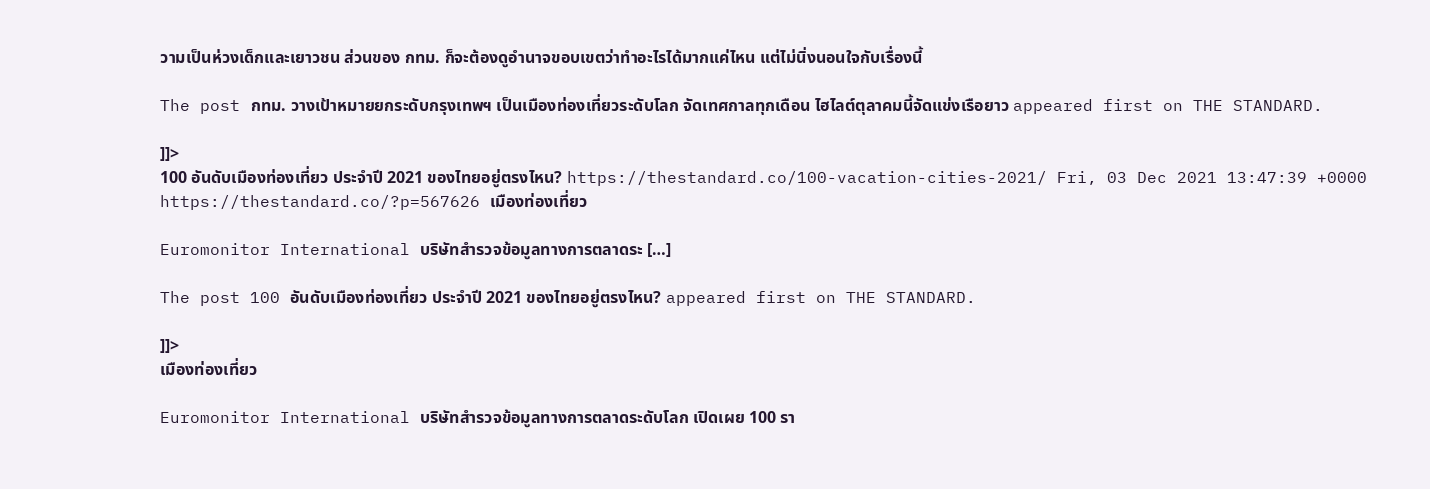วามเป็นห่วงเด็กและเยาวชน ส่วนของ กทม. ก็จะต้องดูอำนาจขอบเขตว่าทำอะไรได้มากแค่ไหน แต่ไม่นิ่งนอนใจกับเรื่องนี้

The post กทม. วางเป้าหมายยกระดับกรุงเทพฯ เป็นเมืองท่องเที่ยวระดับโลก จัดเทศกาลทุกเดือน ไฮไลต์ตุลาคมนี้จัดแข่งเรือยาว appeared first on THE STANDARD.

]]>
100 อันดับเมืองท่องเที่ยว ประจำปี 2021 ของไทยอยู่ตรงไหน? https://thestandard.co/100-vacation-cities-2021/ Fri, 03 Dec 2021 13:47:39 +0000 https://thestandard.co/?p=567626 เมืองท่องเที่ยว

Euromonitor International บริษัทสำรวจข้อมูลทางการตลาดระ […]

The post 100 อันดับเมืองท่องเที่ยว ประจำปี 2021 ของไทยอยู่ตรงไหน? appeared first on THE STANDARD.

]]>
เมืองท่องเที่ยว

Euromonitor International บริษัทสำรวจข้อมูลทางการตลาดระดับโลก เปิดเผย 100 รา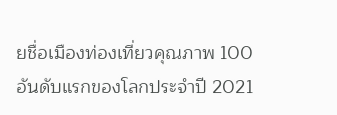ยชื่อเมืองท่องเที่ยวคุณภาพ 100 อันดับแรกของโลกประจำปี 2021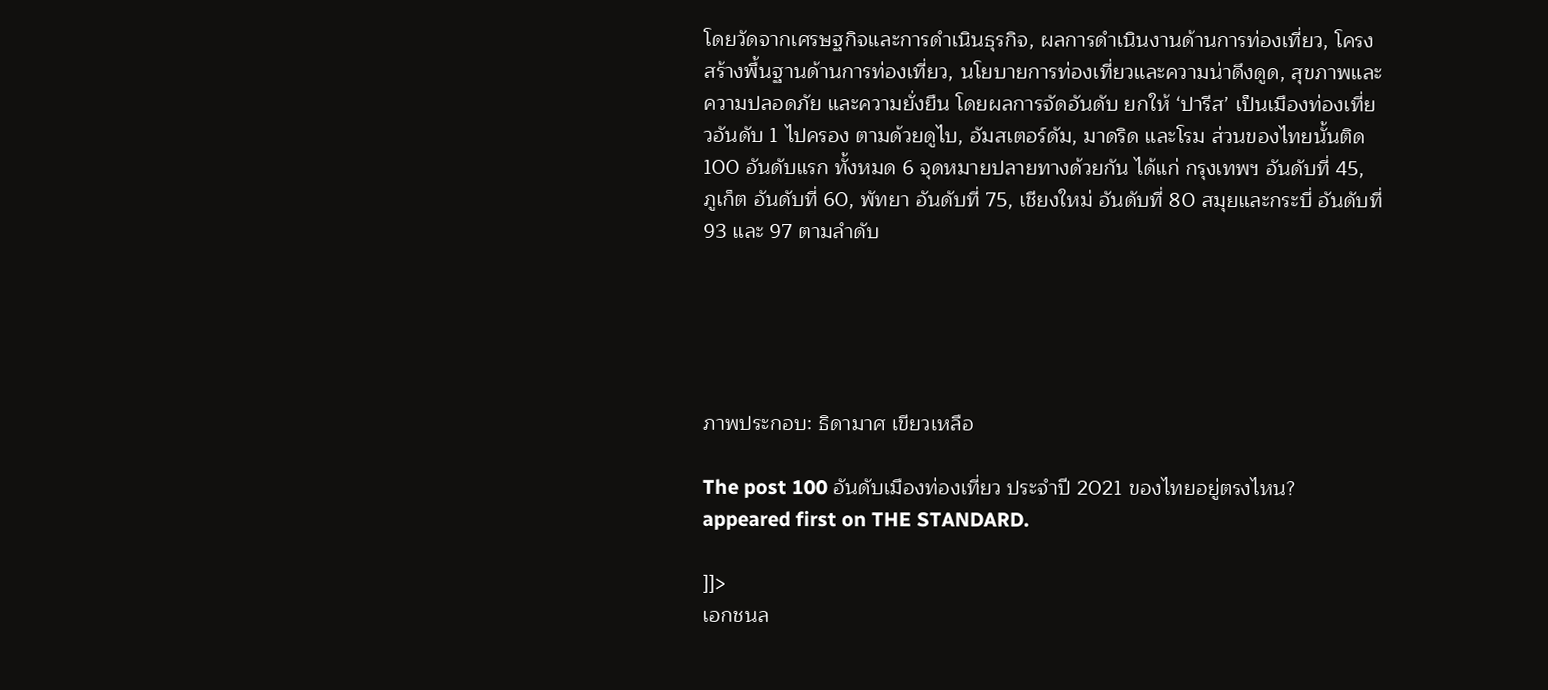โดยวัดจากเศรษฐกิจและการดำเนินธุรกิจ, ผลการดำเนินงานด้านการท่องเที่ยว, โครงสร้างพื้นฐานด้านการท่องเที่ยว, นโยบายการท่องเที่ยวและความน่าดึงดูด, สุขภาพและความปลอดภัย และความยั่งยืน โดยผลการจัดอันดับ ยกให้ ‘ปารีส’ เป็นเมืองท่องเที่ยวอันดับ 1 ไปครอง ตามด้วยดูไบ, อัมสเตอร์ดัม, มาดริด และโรม ส่วนของไทยนั้นติด 100 อันดับแรก ทั้งหมด 6 จุดหมายปลายทางด้วยกัน ได้แก่ กรุงเทพฯ อันดับที่ 45, ภูเก็ต อันดับที่ 60, พัทยา อันดับที่ 75, เชียงใหม่ อันดับที่ 80 สมุยและกระบี่ อันดับที่ 93 และ 97 ตามลำดับ





ภาพประกอบ: ธิดามาศ เขียวเหลือ

The post 100 อันดับเมืองท่องเที่ยว ประจำปี 2021 ของไทยอยู่ตรงไหน? appeared first on THE STANDARD.

]]>
เอกชนล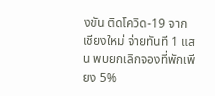งขัน ติดโควิด-19 จากเชียงใหม่ จ่ายทันที 1 แสน พบยกเลิกจองที่พักเพียง 5%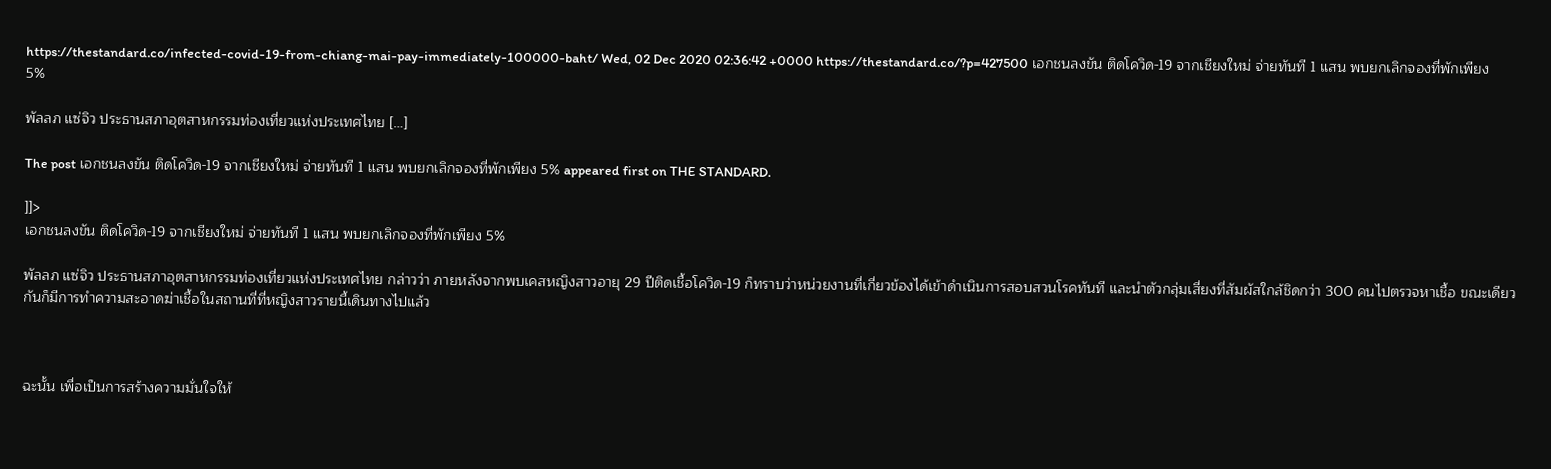https://thestandard.co/infected-covid-19-from-chiang-mai-pay-immediately-100000-baht/ Wed, 02 Dec 2020 02:36:42 +0000 https://thestandard.co/?p=427500 เอกชนลงขัน ติดโควิด-19 จากเชียงใหม่ จ่ายทันที 1 แสน พบยกเลิกจองที่พักเพียง 5%

พัลลภ แซ่จิว ประธานสภาอุตสาหกรรมท่องเที่ยวแห่งประเทศไทย […]

The post เอกชนลงขัน ติดโควิด-19 จากเชียงใหม่ จ่ายทันที 1 แสน พบยกเลิกจองที่พักเพียง 5% appeared first on THE STANDARD.

]]>
เอกชนลงขัน ติดโควิด-19 จากเชียงใหม่ จ่ายทันที 1 แสน พบยกเลิกจองที่พักเพียง 5%

พัลลภ แซ่จิว ประธานสภาอุตสาหกรรมท่องเที่ยวแห่งประเทศไทย กล่าวว่า ภายหลังจากพบเคสหญิงสาวอายุ 29 ปีติดเชื้อโควิด-19 ก็ทราบว่าหน่วยงานที่เกี่ยวข้องได้เข้าดำเนินการสอบสวนโรคทันที และนำตัวกลุ่มเสี่ยงที่สัมผัสใกล้ชิดกว่า 300 คนไปตรวจหาเชื้อ ขณะเดียวกันก็มีการทำความสะอาดฆ่าเชื้อในสถานที่ที่หญิงสาวรายนี้เดินทางไปแล้ว



ฉะนั้น เพื่อเป็นการสร้างความมั่นใจให้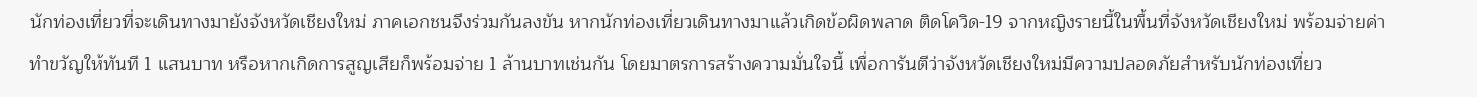นักท่องเที่ยวที่จะเดินทางมายังจังหวัดเชียงใหม่ ภาคเอกชนจึงร่วมกันลงขัน หากนักท่องเที่ยวเดินทางมาแล้วเกิดข้อผิดพลาด ติดโควิด-19 จากหญิงรายนี้ในพื้นที่จังหวัดเชียงใหม่ พร้อมจ่ายค่าทำขวัญให้ทันที 1 แสนบาท หรือหากเกิดการสูญเสียก็พร้อมจ่าย 1 ล้านบาทเช่นกัน โดยมาตรการสร้างความมั่นใจนี้ เพื่อการันตีว่าจังหวัดเชียงใหม่มีความปลอดภัยสำหรับนักท่องเที่ยว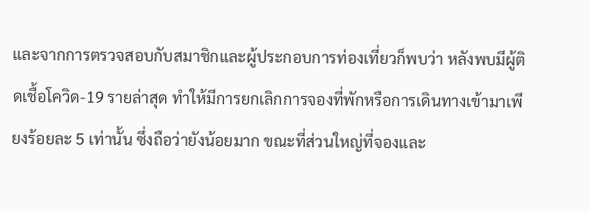และจากการตรวจสอบกับสมาชิกและผู้ประกอบการท่องเที่ยวก็พบว่า หลังพบมีผู้ติดเชื้อโควิด-19 รายล่าสุด ทำให้มีการยกเลิกการจองที่พักหรือการเดินทางเข้ามาเพียงร้อยละ 5 เท่านั้น ซึ่งถือว่ายังน้อยมาก ขณะที่ส่วนใหญ่ที่จองและ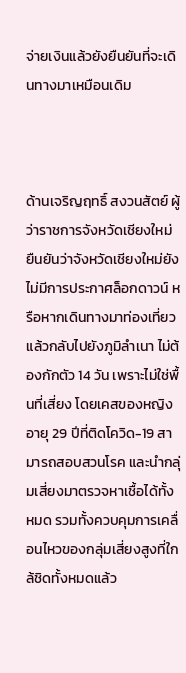จ่ายเงินแล้วยังยืนยันที่จะเดินทางมาเหมือนเดิม



ด้านเจริญฤทธิ์ สงวนสัตย์ ผู้ว่าราชการจังหวัดเชียงใหม่ ยืนยันว่าจังหวัดเชียงใหม่ยังไม่มีการประกาศล็อกดาวน์ หรือหากเดินทางมาท่องเที่ยวแล้วกลับไปยังภูมิลำเนา ไม่ต้องกักตัว 14 วัน เพราะไม่ใช่พื้นที่เสี่ยง โดยเคสของหญิงอายุ 29 ปีที่ติดโควิด-19 สามารถสอบสวนโรค และนำกลุ่มเสี่ยงมาตรวจหาเชื้อได้ทั้งหมด รวมทั้งควบคุมการเคลื่อนไหวของกลุ่มเสี่ยงสูงที่ใกล้ชิดทั้งหมดแล้ว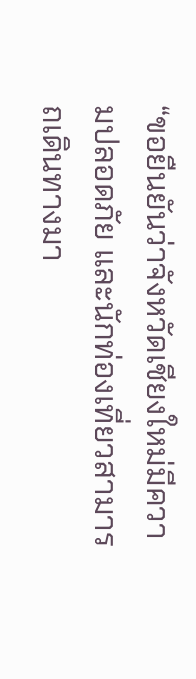“ขอยืนยันว่าจังหวัดเชียงใหม่มีความปลอดภัย และนักท่องเที่ยวสามารถเดินทางมา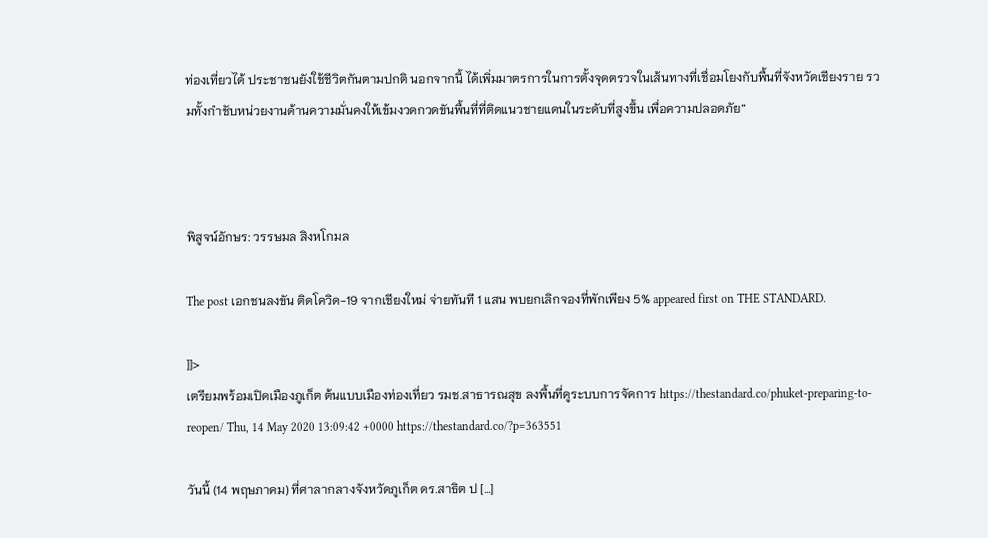ท่องเที่ยวได้ ประชาชนยังใช้ชีวิตกันตามปกติ นอกจากนี้ ได้เพิ่มมาตรการในการตั้งจุดตรวจในเส้นทางที่เชื่อมโยงกับพื้นที่จังหวัดเชียงราย รวมทั้งกำชับหน่วยงานด้านความมั่นคงให้เข้มงวดกวดขันพื้นที่ที่ติดแนวชายแดนในระดับที่สูงขึ้น เพื่อความปลอดภัย”



พิสูจน์อักษร: วรรษมล สิงหโกมล

The post เอกชนลงขัน ติดโควิด-19 จากเชียงใหม่ จ่ายทันที 1 แสน พบยกเลิกจองที่พักเพียง 5% appeared first on THE STANDARD.

]]>
เตรียมพร้อมเปิดเมืองภูเก็ต ต้นแบบเมืองท่องเที่ยว รมช.สาธารณสุข ลงพื้นที่ดูระบบการจัดการ https://thestandard.co/phuket-preparing-to-reopen/ Thu, 14 May 2020 13:09:42 +0000 https://thestandard.co/?p=363551

วันนี้ (14 พฤษภาคม) ที่ศาลากลางจังหวัดภูเก็ต ดร.สาธิต ป […]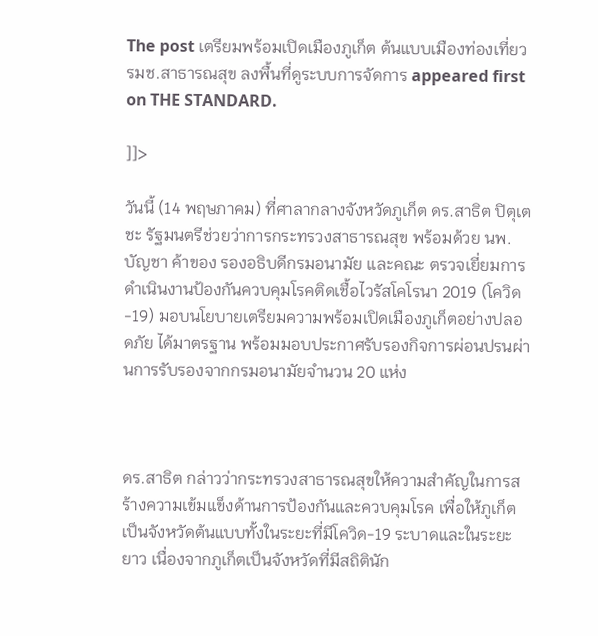The post เตรียมพร้อมเปิดเมืองภูเก็ต ต้นแบบเมืองท่องเที่ยว รมช.สาธารณสุข ลงพื้นที่ดูระบบการจัดการ appeared first on THE STANDARD.

]]>

วันนี้ (14 พฤษภาคม) ที่ศาลากลางจังหวัดภูเก็ต ดร.สาธิต ปิตุเตชะ รัฐมนตรีช่วยว่าการกระทรวงสาธารณสุข พร้อมด้วย นพ.บัญชา ค้าของ รองอธิบดีกรมอนามัย และคณะ ตรวจเยี่ยมการดำเนินงานป้องกันควบคุมโรคติดเชื้อไวรัสโคโรนา 2019 (โควิด-19) มอบนโยบายเตรียมความพร้อมเปิดเมืองภูเก็ตอย่างปลอดภัย ได้มาตรฐาน พร้อมมอบประกาศรับรองกิจการผ่อนปรนผ่านการรับรองจากกรมอนามัยจำนวน 20 แห่ง



ดร.สาธิต กล่าวว่ากระทรวงสาธารณสุขให้ความสำคัญในการสร้างความเข้มแข็งด้านการป้องกันและควบคุมโรค เพื่อให้ภูเก็ตเป็นจังหวัดต้นแบบทั้งในระยะที่มีโควิด-19 ระบาดและในระยะยาว เนื่องจากภูเก็ตเป็นจังหวัดที่มีสถิตินัก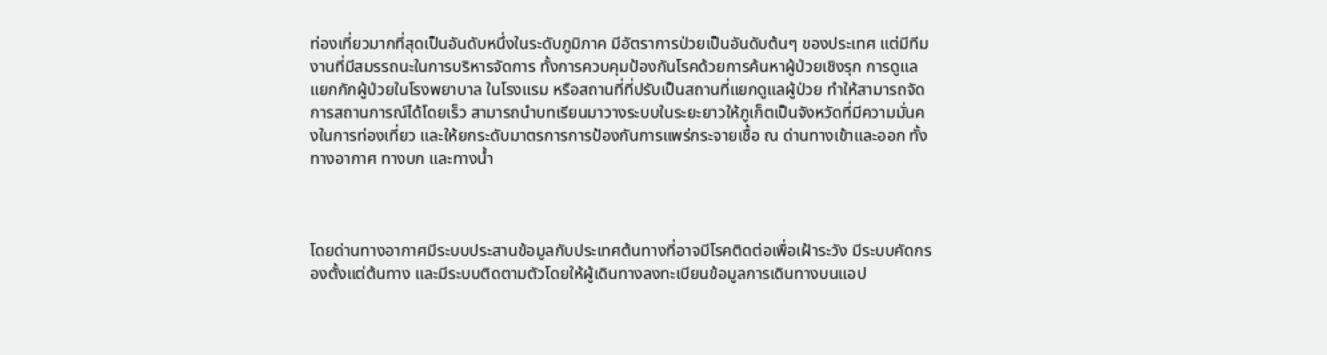ท่องเที่ยวมากที่สุดเป็นอันดับหนึ่งในระดับภูมิภาค มีอัตราการป่วยเป็นอันดับต้นๆ ของประเทศ แต่มีทีมงานที่มีสมรรถนะในการบริหารจัดการ ทั้งการควบคุมป้องกันโรคด้วยการค้นหาผู้ป่วยเชิงรุก การดูแลแยกกักผู้ป่วยในโรงพยาบาล ในโรงแรม หรือสถานที่ที่ปรับเป็นสถานที่แยกดูแลผู้ป่วย ทำให้สามารถจัดการสถานการณ์ได้โดยเร็ว สามารถนำบทเรียนมาวางระบบในระยะยาวให้ภูเก็ตเป็นจังหวัดที่มีความมั่นคงในการท่องเที่ยว และให้ยกระดับมาตรการการป้องกันการแพร่กระจายเชื้อ ณ ด่านทางเข้าและออก ทั้งทางอากาศ ทางบก และทางน้ำ



โดยด่านทางอากาศมีระบบประสานข้อมูลกับประเทศต้นทางที่อาจมีโรคติดต่อเพื่อเฝ้าระวัง มีระบบคัดกรองตั้งแต่ต้นทาง และมีระบบติดตามตัวโดยให้ผู้เดินทางลงทะเบียนข้อมูลการเดินทางบนแอป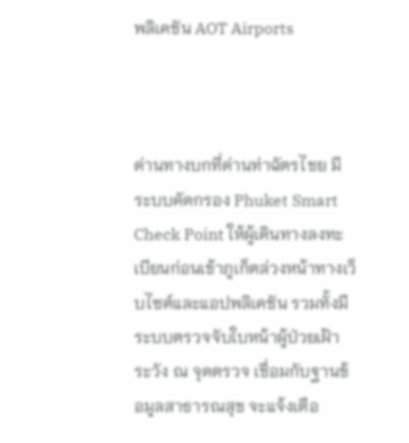พลิเคชัน AOT Airports



ด่านทางบกที่ด่านท่าฉัตรไชย มีระบบคัดกรอง Phuket Smart Check Point ให้ผู้เดินทางลงทะเบียนก่อนเข้าภูเก็ตล่วงหน้าทางเว็บไซต์และแอปพลิเคชัน รวมทั้งมีระบบตรวจจับใบหน้าผู้ป่วยเฝ้าระวัง ณ จุดตรวจ เชื่อมกับฐานข้อมูลสาธารณสุข จะแจ้งเตือ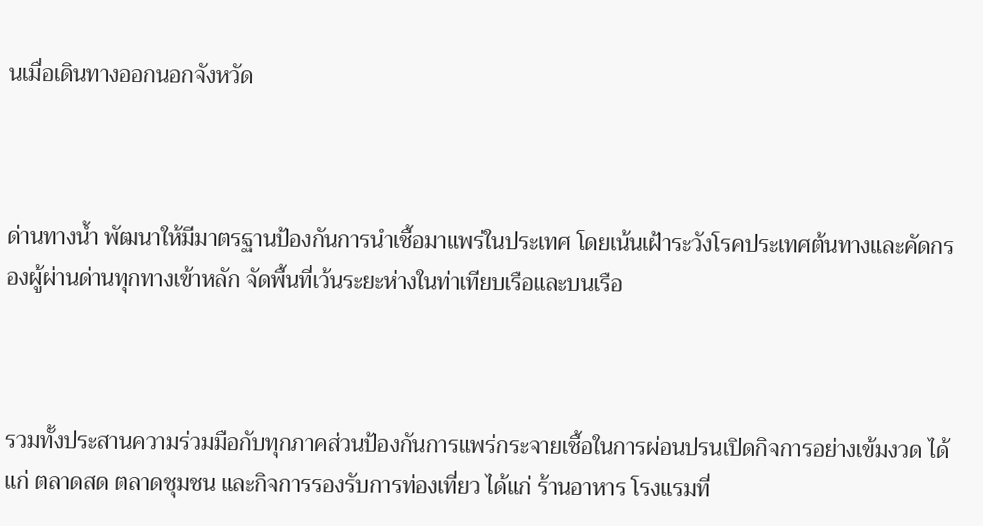นเมื่อเดินทางออกนอกจังหวัด



ด่านทางน้ำ พัฒนาให้มีมาตรฐานป้องกันการนำเชื้อมาแพร่ในประเทศ โดยเน้นเฝ้าระวังโรคประเทศต้นทางและคัดกรองผู้ผ่านด่านทุกทางเข้าหลัก จัดพื้นที่เว้นระยะห่างในท่าเทียบเรือและบนเรือ



รวมทั้งประสานความร่วมมือกับทุกภาคส่วนป้องกันการแพร่กระจายเชื้อในการผ่อนปรนเปิดกิจการอย่างเข้มงวด ได้แก่ ตลาดสด ตลาดชุมชน และกิจการรองรับการท่องเที่ยว ได้แก่ ร้านอาหาร โรงแรมที่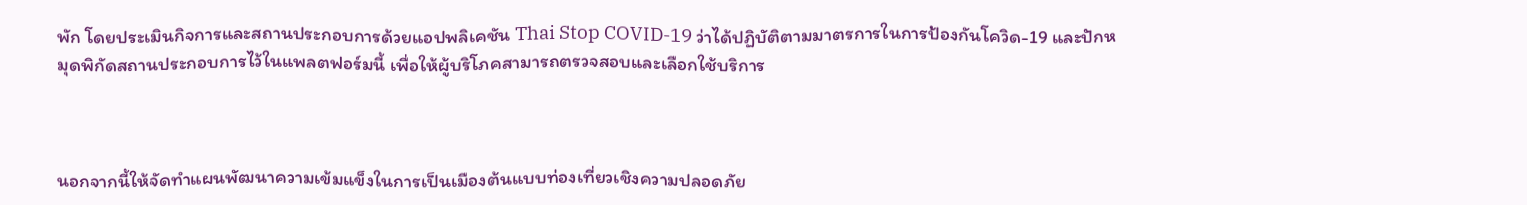พัก โดยประเมินกิจการและสถานประกอบการด้วยแอปพลิเคชัน Thai Stop COVID-19 ว่าได้ปฏิบัติตามมาตรการในการป้องกันโควิด-19 และปักหมุดพิกัดสถานประกอบการไว้ในแพลตฟอร์มนี้ เพื่อให้ผู้บริโภคสามารถตรวจสอบและเลือกใช้บริการ



นอกจากนี้ให้จัดทำแผนพัฒนาความเข้มแข็งในการเป็นเมืองต้นแบบท่องเที่ยวเชิงความปลอดภัย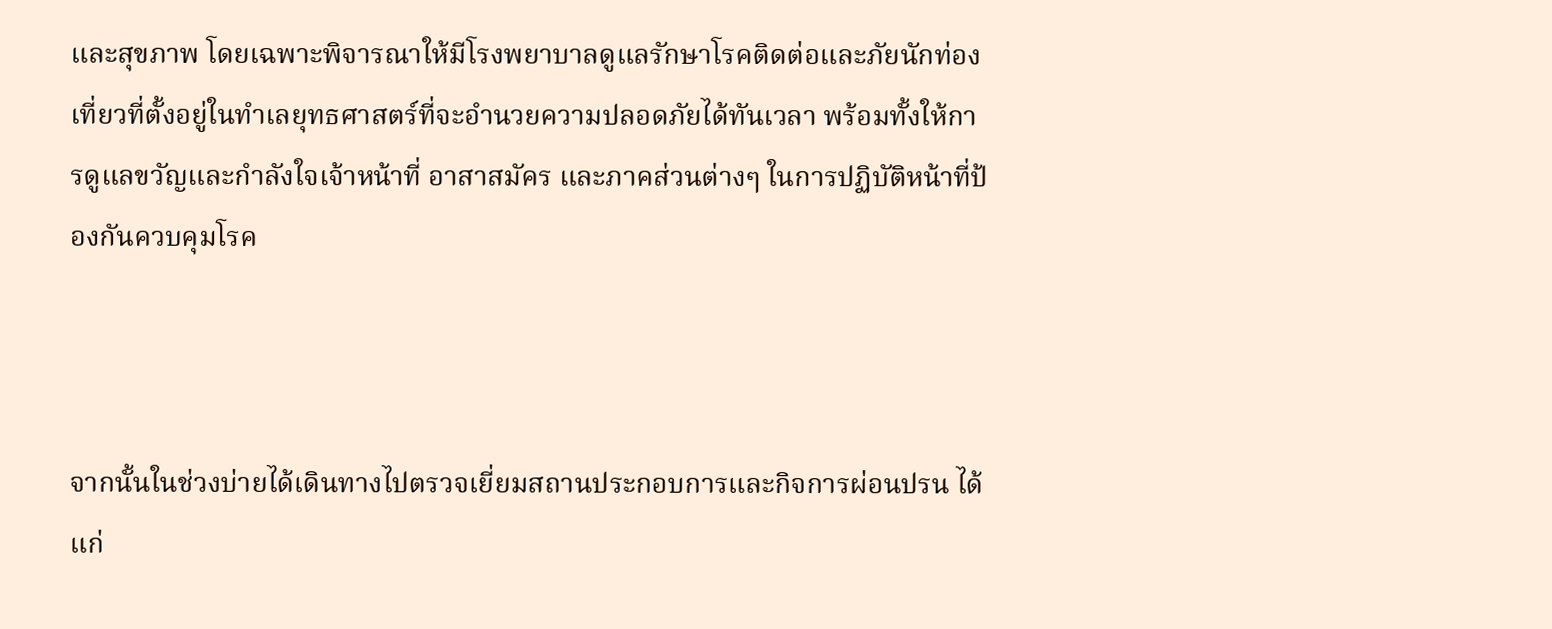และสุขภาพ โดยเฉพาะพิจารณาให้มีโรงพยาบาลดูแลรักษาโรคติดต่อและภัยนักท่องเที่ยวที่ตั้งอยู่ในทำเลยุทธศาสตร์ที่จะอำนวยความปลอดภัยได้ทันเวลา พร้อมทั้งให้การดูแลขวัญและกำลังใจเจ้าหน้าที่ อาสาสมัคร และภาคส่วนต่างๆ ในการปฏิบัติหน้าที่ป้องกันควบคุมโรค



จากนั้นในช่วงบ่ายได้เดินทางไปตรวจเยี่ยมสถานประกอบการและกิจการผ่อนปรน ได้แก่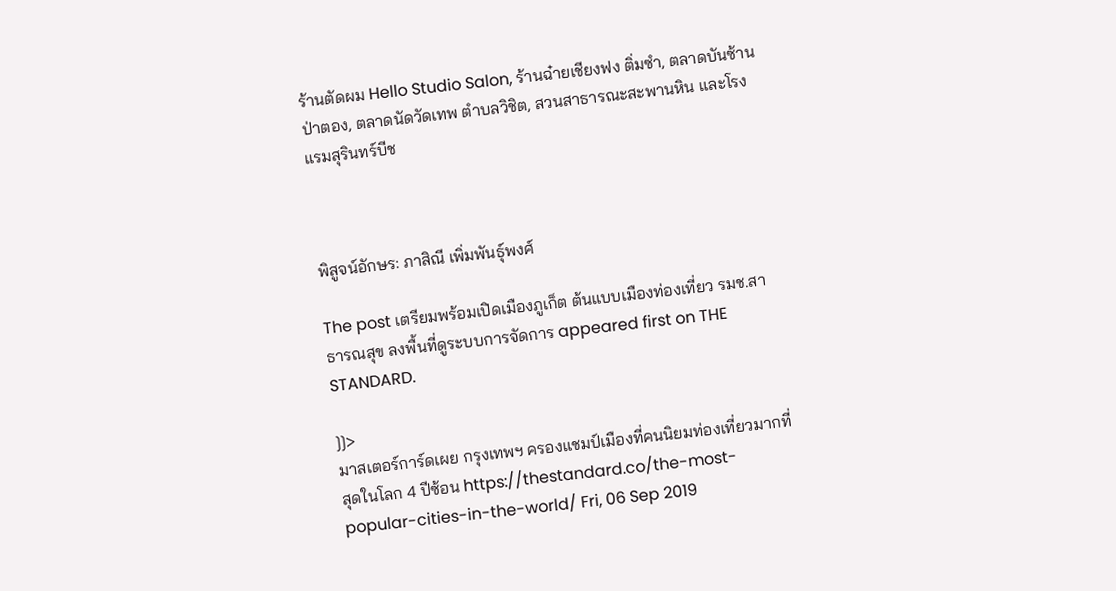ร้านตัดผม Hello Studio Salon, ร้านฉ๋ายเชียงฟง ติ่มซำ, ตลาดบันซ้าน ป่าตอง, ตลาดนัดวัดเทพ ตำบลวิชิต, สวนสาธารณะสะพานหิน และโรงแรมสุรินทร์บีช



พิสูจน์อักษร: ภาสิณี เพิ่มพันธุ์พงศ์

The post เตรียมพร้อมเปิดเมืองภูเก็ต ต้นแบบเมืองท่องเที่ยว รมช.สาธารณสุข ลงพื้นที่ดูระบบการจัดการ appeared first on THE STANDARD.

]]>
มาสเตอร์การ์ดเผย กรุงเทพฯ ครองแชมป์เมืองที่คนนิยมท่องเที่ยวมากที่สุดในโลก 4 ปีซ้อน https://thestandard.co/the-most-popular-cities-in-the-world/ Fri, 06 Sep 2019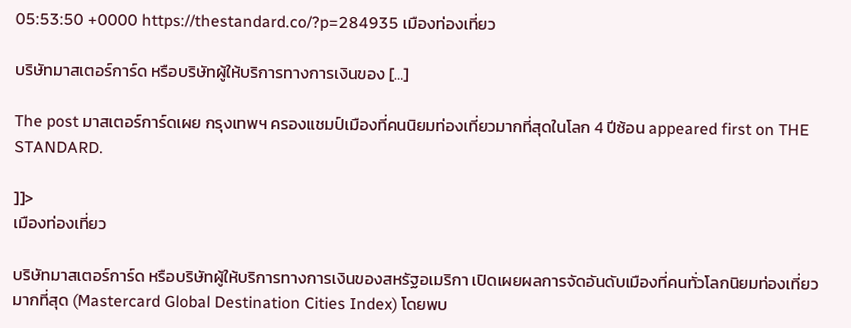05:53:50 +0000 https://thestandard.co/?p=284935 เมืองท่องเที่ยว

บริษัทมาสเตอร์การ์ด หรือบริษัทผู้ให้บริการทางการเงินของ […]

The post มาสเตอร์การ์ดเผย กรุงเทพฯ ครองแชมป์เมืองที่คนนิยมท่องเที่ยวมากที่สุดในโลก 4 ปีซ้อน appeared first on THE STANDARD.

]]>
เมืองท่องเที่ยว

บริษัทมาสเตอร์การ์ด หรือบริษัทผู้ให้บริการทางการเงินของสหรัฐอเมริกา เปิดเผยผลการจัดอันดับเมืองที่คนทั่วโลกนิยมท่องเที่ยวมากที่สุด (Mastercard Global Destination Cities Index) โดยพบ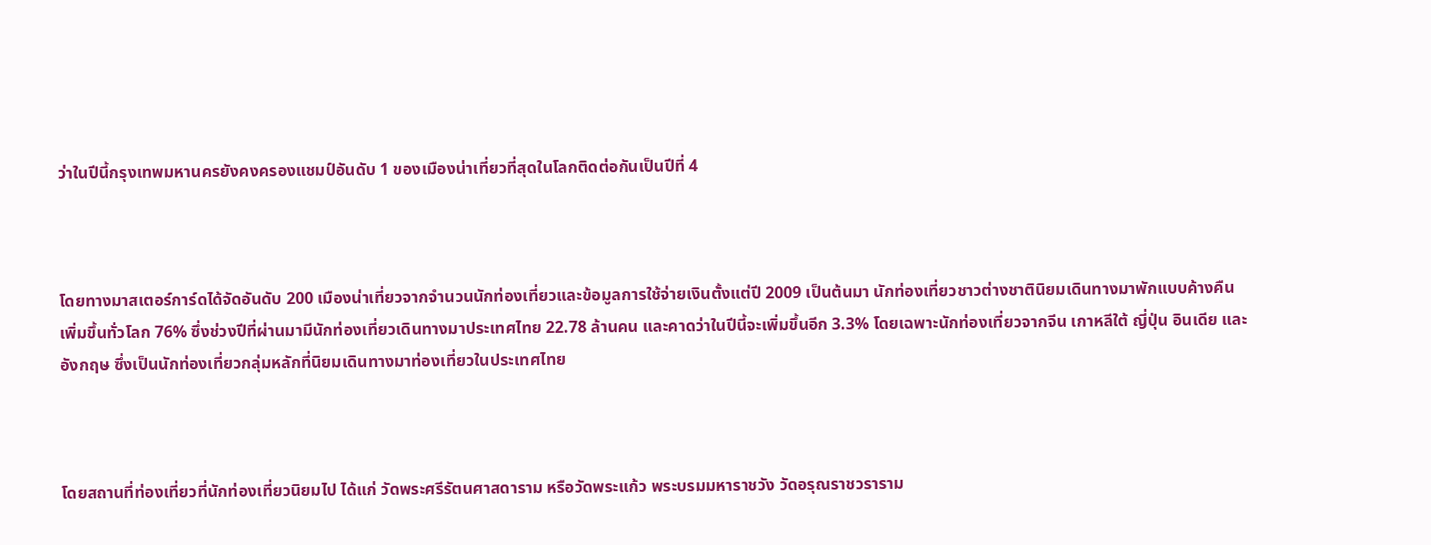ว่าในปีนี้กรุงเทพมหานครยังคงครองแชมป์อันดับ 1 ของเมืองน่าเที่ยวที่สุดในโลกติดต่อกันเป็นปีที่ 4



โดยทางมาสเตอร์การ์ดได้จัดอันดับ 200 เมืองน่าเที่ยวจากจำนวนนักท่องเที่ยวและข้อมูลการใช้จ่ายเงินตั้งแต่ปี 2009 เป็นต้นมา นักท่องเที่ยวชาวต่างชาตินิยมเดินทางมาพักแบบค้างคืนเพิ่มขึ้นทั่วโลก 76% ซึ่งช่วงปีที่ผ่านมามีนักท่องเที่ยวเดินทางมาประเทศไทย 22.78 ล้านคน และคาดว่าในปีนี้จะเพิ่มขึ้นอีก 3.3% โดยเฉพาะนักท่องเที่ยวจากจีน เกาหลีใต้ ญี่ปุ่น อินเดีย และอังกฤษ ซึ่งเป็นนักท่องเที่ยวกลุ่มหลักที่นิยมเดินทางมาท่องเที่ยวในประเทศไทย



โดยสถานที่ท่องเที่ยวที่นักท่องเที่ยวนิยมไป ได้แก่ วัดพระศรีรัตนศาสดาราม หรือวัดพระแก้ว พระบรมมหาราชวัง วัดอรุณราชวราราม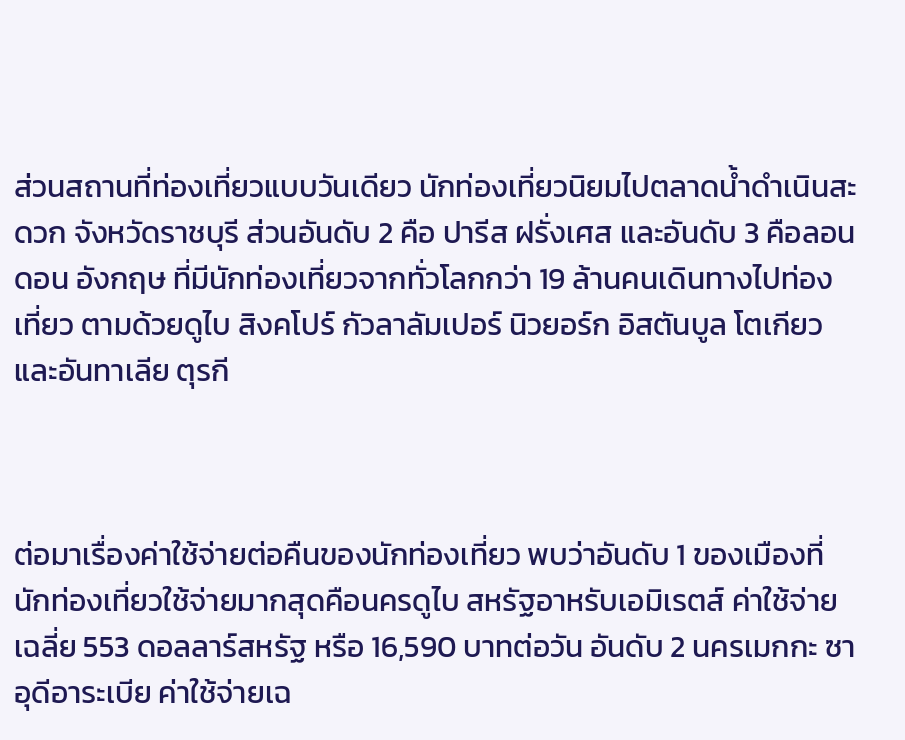ส่วนสถานที่ท่องเที่ยวแบบวันเดียว นักท่องเที่ยวนิยมไปตลาดน้ำดำเนินสะดวก จังหวัดราชบุรี ส่วนอันดับ 2 คือ ปารีส ฝรั่งเศส และอันดับ 3 คือลอนดอน อังกฤษ ที่มีนักท่องเที่ยวจากทั่วโลกกว่า 19 ล้านคนเดินทางไปท่องเที่ยว ตามด้วยดูไบ สิงคโปร์ กัวลาลัมเปอร์ นิวยอร์ก อิสตันบูล โตเกียว และอันทาเลีย ตุรกี



ต่อมาเรื่องค่าใช้จ่ายต่อคืนของนักท่องเที่ยว พบว่าอันดับ 1 ของเมืองที่นักท่องเที่ยวใช้จ่ายมากสุดคือนครดูไบ สหรัฐอาหรับเอมิเรตส์ ค่าใช้จ่ายเฉลี่ย 553 ดอลลาร์สหรัฐ หรือ 16,590 บาทต่อวัน อันดับ 2 นครเมกกะ ซาอุดีอาระเบีย ค่าใช้จ่ายเฉ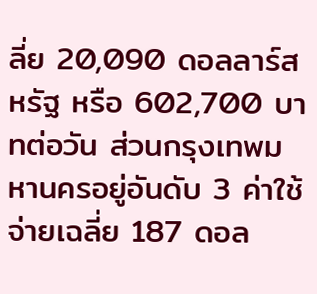ลี่ย 20,090 ดอลลาร์สหรัฐ หรือ 602,700 บาทต่อวัน ส่วนกรุงเทพมหานครอยู่อันดับ 3 ค่าใช้จ่ายเฉลี่ย 187 ดอล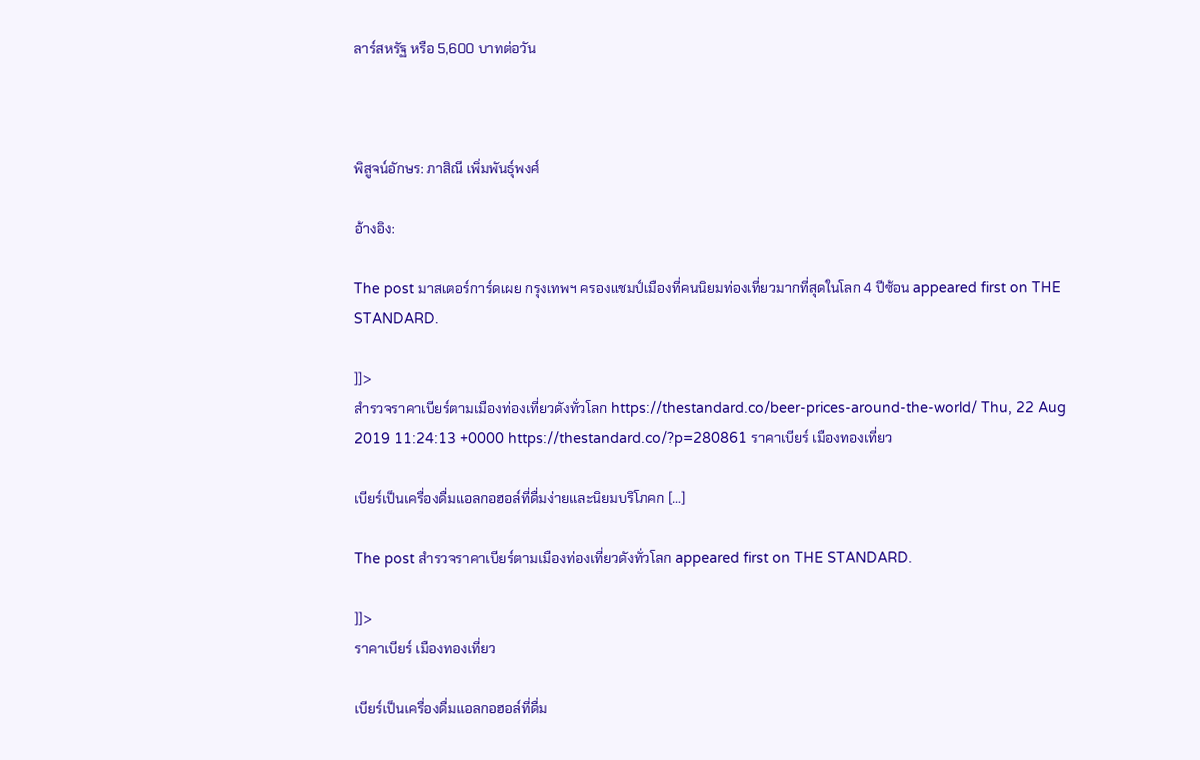ลาร์สหรัฐ หรือ 5,600 บาทต่อวัน



พิสูจน์อักษร: ภาสิณี เพิ่มพันธุ์พงศ์

อ้างอิง:

The post มาสเตอร์การ์ดเผย กรุงเทพฯ ครองแชมป์เมืองที่คนนิยมท่องเที่ยวมากที่สุดในโลก 4 ปีซ้อน appeared first on THE STANDARD.

]]>
สำรวจราคาเบียร์ตามเมืองท่องเที่ยวดังทั่วโลก https://thestandard.co/beer-prices-around-the-world/ Thu, 22 Aug 2019 11:24:13 +0000 https://thestandard.co/?p=280861 ราคาเบียร์ เมืองทองเที่ยว

เบียร์เป็นเครื่องดื่มแอลกอฮอล์ที่ดื่มง่ายและนิยมบริโภคก […]

The post สำรวจราคาเบียร์ตามเมืองท่องเที่ยวดังทั่วโลก appeared first on THE STANDARD.

]]>
ราคาเบียร์ เมืองทองเที่ยว

เบียร์เป็นเครื่องดื่มแอลกอฮอล์ที่ดื่ม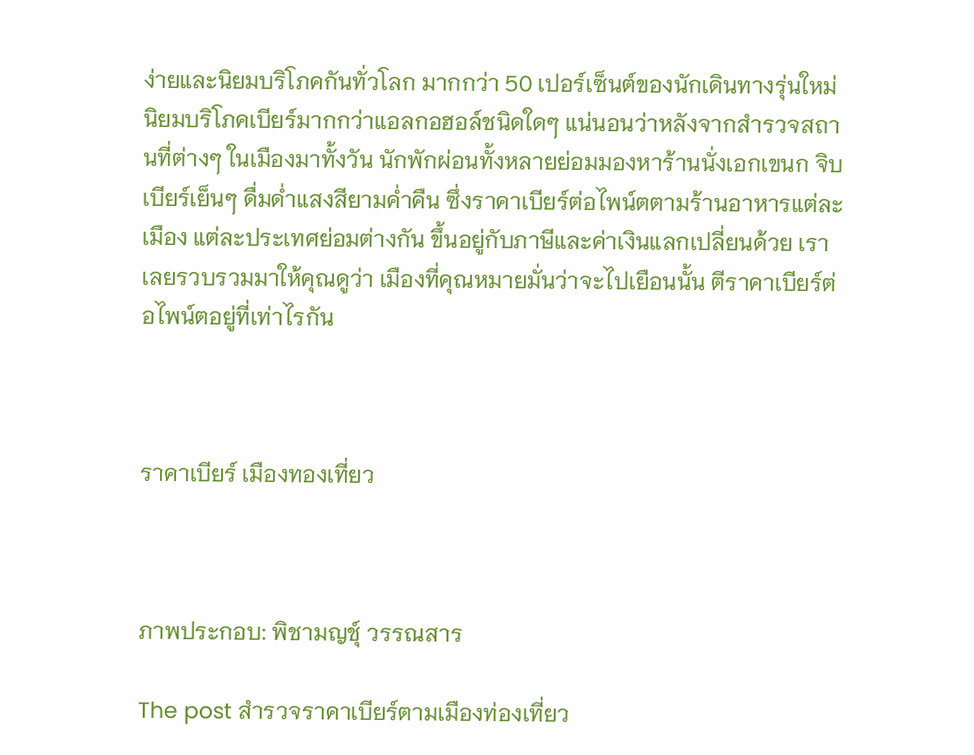ง่ายและนิยมบริโภคกันทั่วโลก มากกว่า 50 เปอร์เซ็นต์ของนักเดินทางรุ่นใหม่ นิยมบริโภคเบียร์มากกว่าแอลกอฮอล์ชนิดใดๆ แน่นอนว่าหลังจากสำรวจสถานที่ต่างๆ ในเมืองมาทั้งวัน นักพักผ่อนทั้งหลายย่อมมองหาร้านนั่งเอกเขนก จิบเบียร์เย็นๆ ดื่มด่ำแสงสียามค่ำคืน ซึ่งราคาเบียร์ต่อไพน์ตตามร้านอาหารแต่ละเมือง แต่ละประเทศย่อมต่างกัน ขึ้นอยู่กับภาษีและค่าเงินแลกเปลี่ยนด้วย เราเลยรวบรวมมาให้คุณดูว่า เมืองที่คุณหมายมั่นว่าจะไปเยือนนั้น ตีราคาเบียร์ต่อไพน์ตอยู่ที่เท่าไรกัน



ราคาเบียร์ เมืองทองเที่ยว



ภาพประกอบ: พิชามญชุ์ วรรณสาร

The post สำรวจราคาเบียร์ตามเมืองท่องเที่ยว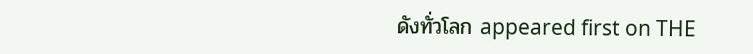ดังทั่วโลก appeared first on THE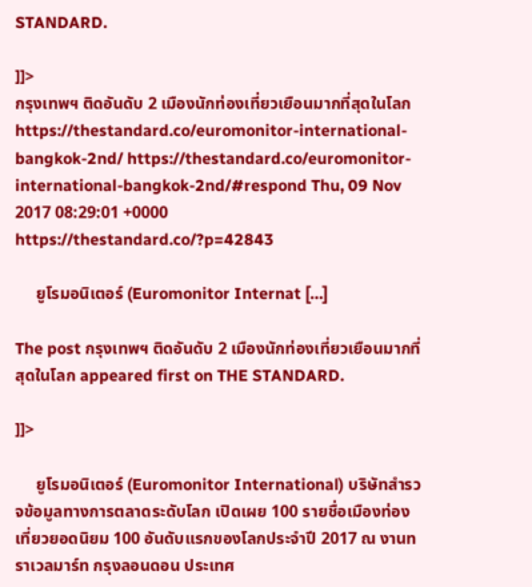STANDARD.

]]>
กรุงเทพฯ ติดอันดับ 2 เมืองนักท่องเที่ยวเยือนมากที่สุดในโลก https://thestandard.co/euromonitor-international-bangkok-2nd/ https://thestandard.co/euromonitor-international-bangkok-2nd/#respond Thu, 09 Nov 2017 08:29:01 +0000 https://thestandard.co/?p=42843

     ยูโรมอนิเตอร์ (Euromonitor Internat […]

The post กรุงเทพฯ ติดอันดับ 2 เมืองนักท่องเที่ยวเยือนมากที่สุดในโลก appeared first on THE STANDARD.

]]>

     ยูโรมอนิเตอร์ (Euromonitor International) บริษัทสำรวจข้อมูลทางการตลาดระดับโลก เปิดเผย 100 รายชื่อเมืองท่องเที่ยวยอดนิยม 100 อันดับแรกของโลกประจำปี 2017 ณ งานทราเวลมาร์ท กรุงลอนดอน ประเทศ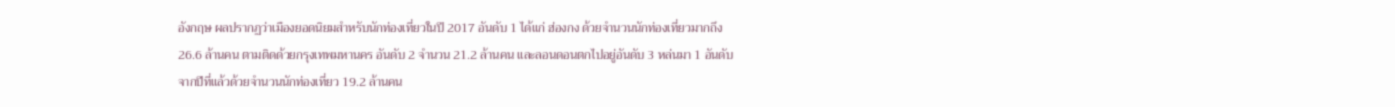อังกฤษ ผลปรากฏว่าเมืองยอดนิยมสำหรับนักท่องเที่ยวในปี 2017 อันดับ 1 ได้แก่ ฮ่องกง ด้วยจำนวนนักท่องเที่ยวมากถึง 26.6 ล้านคน ตามติดด้วยกรุงเทพมหานคร อันดับ 2 จำนวน 21.2 ล้านคน และลอนดอนตกไปอยู่อันดับ 3 หล่นมา 1 อันดับ จากปีที่แล้วด้วยจำนวนนักท่องเที่ยว 19.2 ล้านคน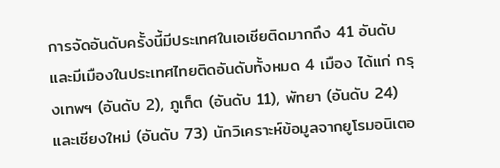การจัดอันดับครั้งนี้มีประเทศในเอเชียติดมากถึง 41 อันดับ และมีเมืองในประเทศไทยติดอันดับทั้งหมด 4 เมือง ได้แก่ กรุงเทพฯ (อันดับ 2), ภูเก็ต (อันดับ 11), พัทยา (อันดับ 24) และเชียงใหม่ (อันดับ 73) นักวิเคราะห์ข้อมูลจากยูโรมอนิเตอ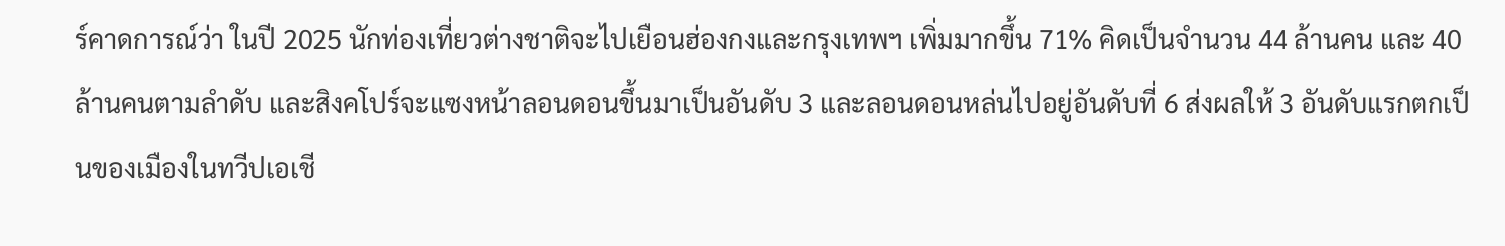ร์คาดการณ์ว่า ในปี 2025 นักท่องเที่ยวต่างชาติจะไปเยือนฮ่องกงและกรุงเทพฯ เพิ่มมากขึ้น 71% คิดเป็นจำนวน 44 ล้านคน และ 40 ล้านคนตามลำดับ และสิงคโปร์จะแซงหน้าลอนดอนขึ้นมาเป็นอันดับ 3 และลอนดอนหล่นไปอยู่อันดับที่ 6 ส่งผลให้ 3 อันดับแรกตกเป็นของเมืองในทวีปเอเชี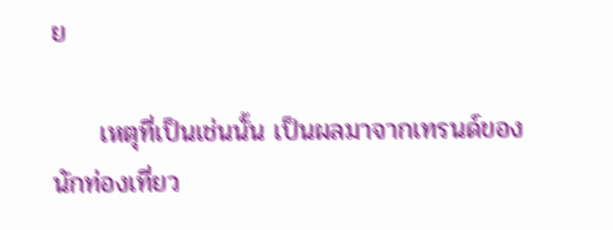ย

     เหตุที่เป็นเช่นนั้น เป็นผลมาจากเทรนด์ของนักท่องเที่ยว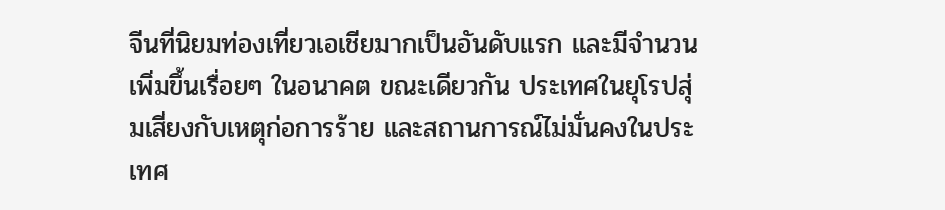จีนที่นิยมท่องเที่ยวเอเชียมากเป็นอันดับแรก และมีจำนวนเพิ่มขึ้นเรื่อยๆ ในอนาคต ขณะเดียวกัน ประเทศในยุโรปสุ่มเสี่ยงกับเหตุก่อการร้าย และสถานการณ์ไม่มั่นคงในประเทศ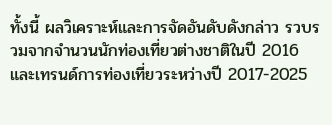ทั้งนี้ ผลวิเคราะห์และการจัดอันดับดังกล่าว รวบรวมจากจำนวนนักท่องเที่ยวต่างชาติในปี 2016 และเทรนด์การท่องเที่ยวระหว่างปี 2017-2025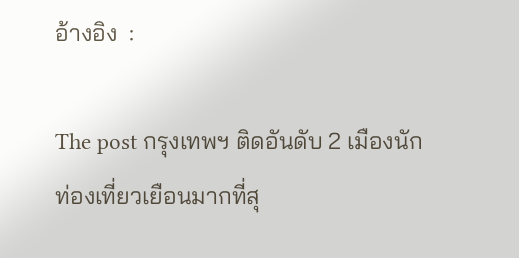อ้างอิง  :

The post กรุงเทพฯ ติดอันดับ 2 เมืองนักท่องเที่ยวเยือนมากที่สุ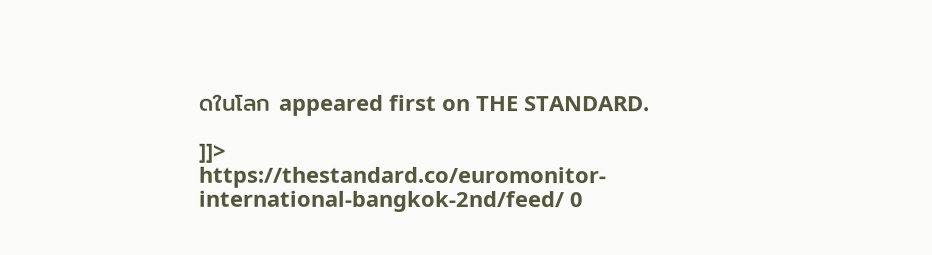ดในโลก appeared first on THE STANDARD.

]]>
https://thestandard.co/euromonitor-international-bangkok-2nd/feed/ 0